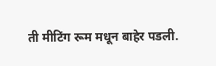ती मीटिंग रूम मधून बाहेर पडली.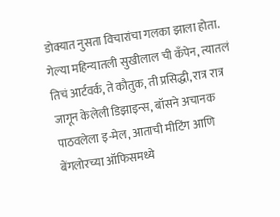डोक्यात नुसता विचारांचा गलका झाला होता. गेल्या महिन्यातली सुखीलाल ची कॅंपेन, त्यातलं तिचं आर्टवर्क, ते कौतुक, ती प्रसिद्धी, रात्र रात्र जागून केलेली डिझाइन्स, बॉसने अचानक पाठवलेला इ-मेल, आताची मीटिंग आणि बेंगलोरच्या ऑफिसमध्ये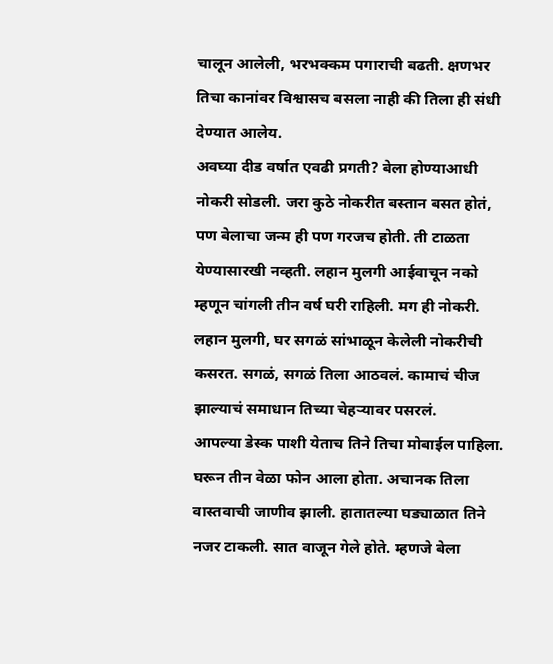चालून आलेली, भरभक्कम पगाराची बढती. क्षणभर तिचा कानांवर विश्वासच बसला नाही की तिला ही संधी देण्यात आलेय.
अवघ्या दीड वर्षात एवढी प्रगती? बेला होण्याआधी नोकरी सोडली. जरा कुठे नोकरीत बस्तान बसत होतं, पण बेलाचा जन्म ही पण गरजच होती. ती टाळता येण्यासारखी नव्हती. लहान मुलगी आईवाचून नको म्हणून चांगली तीन वर्ष घरी राहिली. मग ही नोकरी. लहान मुलगी, घर सगळं सांभाळून केलेली नोकरीची कसरत. सगळं, सगळं तिला आठवलं. कामाचं चीज झाल्याचं समाधान तिच्या चेहऱ्यावर पसरलं.
आपल्या डेस्क पाशी येताच तिने तिचा मोबाईल पाहिला. घरून तीन वेळा फोन आला होता. अचानक तिला वास्तवाची जाणीव झाली. हातातल्या घड्याळात तिने नजर टाकली. सात वाजून गेले होते. म्हणजे बेला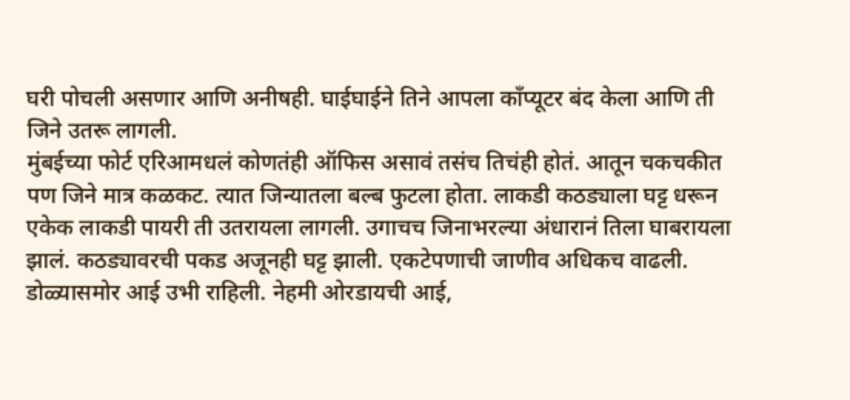घरी पोचली असणार आणि अनीषही. घाईघाईने तिने आपला काँप्यूटर बंद केला आणि ती जिने उतरू लागली.
मुंबईच्या फोर्ट एरिआमधलं कोणतंही ऑफिस असावं तसंच तिचंही होतं. आतून चकचकीत पण जिने मात्र कळकट. त्यात जिन्यातला बल्ब फुटला होता. लाकडी कठड्याला घट्ट धरून एकेक लाकडी पायरी ती उतरायला लागली. उगाचच जिनाभरल्या अंधारानं तिला घाबरायला झालं. कठड्यावरची पकड अजूनही घट्ट झाली. एकटेपणाची जाणीव अधिकच वाढली. डोळ्यासमोर आई उभी राहिली. नेहमी ओरडायची आई,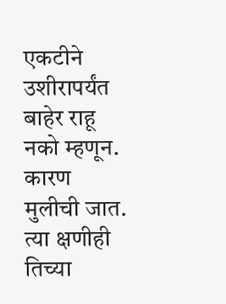एकटीने उशीरापर्यंत बाहेर राहू नको म्हणून. कारण मुलीची जात. त्या क्षणीही तिच्या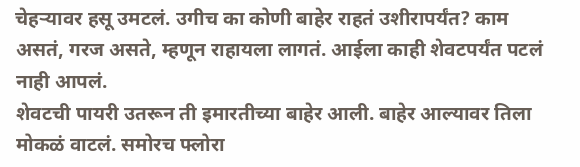चेहऱ्यावर हसू उमटलं. उगीच का कोणी बाहेर राहतं उशीरापर्यंत? काम असतं, गरज असते, म्हणून राहायला लागतं. आईला काही शेवटपर्यंत पटलं नाही आपलं.
शेवटची पायरी उतरून ती इमारतीच्या बाहेर आली. बाहेर आल्यावर तिला मोकळं वाटलं. समोरच फ्लोरा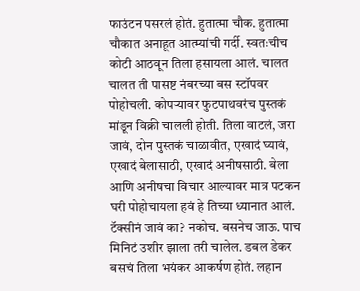फाउंटन पसरलं होतं. हुतात्मा चौक. हुतात्मा चौकात अनाहूत आत्म्यांची गर्दी. स्वतःचीच कोटी आठवून तिला हसायला आलं. चालत चालत ती पासष्ट नंबरच्या बस स्टॉपवर पोहोचली. कोपऱ्यावर फुटपाथवरंच पुस्तकं मांडून विक्री चालली होती. तिला वाटलं, जरा जावं, दोन पुस्तकं चाळावीत, एखादं घ्यावं, एखादं बेलासाठी, एखादं अनीषसाठी. बेला आणि अनीषचा विचार आल्यावर मात्र पटकन घरी पोहोचायला हवं हे तिच्या ध्यानात आलं.
टॅक्सीनं जावं का? नकोच. बसनेच जाऊ. पाच मिनिटं उशीर झाला तरी चालेल. डबल डेकर बसचं तिला भयंकर आकर्षण होतं. लहान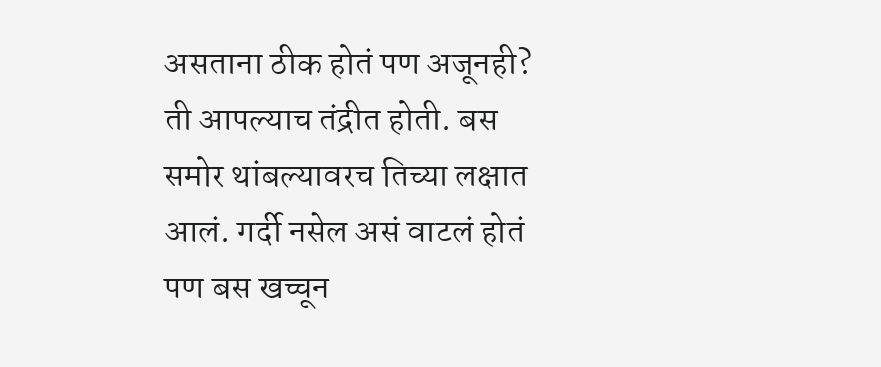असताना ठीक होतं पण अजूनही? ती आपल्याच तंद्रीत होती. बस समोर थांबल्यावरच तिच्या लक्षात आलं. गर्दी नसेल असं वाटलं होतं पण बस खच्चून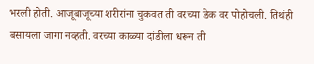भरली होती. आजूबाजूच्या शरीरांना चुकवत ती वरच्या डेक वर पोहोचली. तिथंही बसायला जागा नव्हती. वरच्या काळ्या दांडीला धरून ती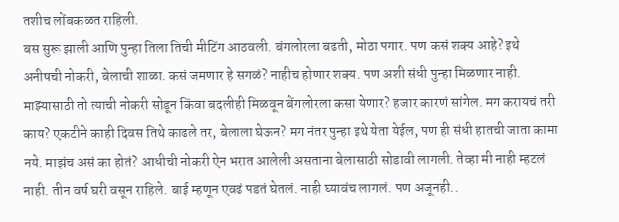तशीच लोंबकळत राहिली.
बस सुरू झाली आणि पुन्हा तिला तिची मीटिंग आठवली. बंगलोरला बढती, मोठा पगार. पण कसं शक्य आहे? इथे अनीषची नोकरी, बेलाची शाळा. कसं जमणार हे सगळं? नाहीच होणार शक्य. पण अशी संधी पुन्हा मिळणार नाही. माझ्यासाठी तो त्याची नोकरी सोडून किंवा बदलीही मिळवून बेंगलोरला कसा येणार? हजार कारणं सांगेल. मग करायचं तरी काय? एकटीने काही दिवस तिथे काढले तर, बेलाला घेऊन? मग नंतर पुन्हा इथे येता येईल, पण ही संधी हातची जाता कामा नये. माझंच असं का होतं? आधीची नोकरी ऐन भरात आलेली असताना बेलासाठी सोडावी लागली. तेव्हा मी नाही म्हटलं नाही. तीन वर्ष घरी वसून राहिले. बाई म्हणून एवढं पडतं घेतलं. नाही घ्यावंच लागलं. पण अजूनही..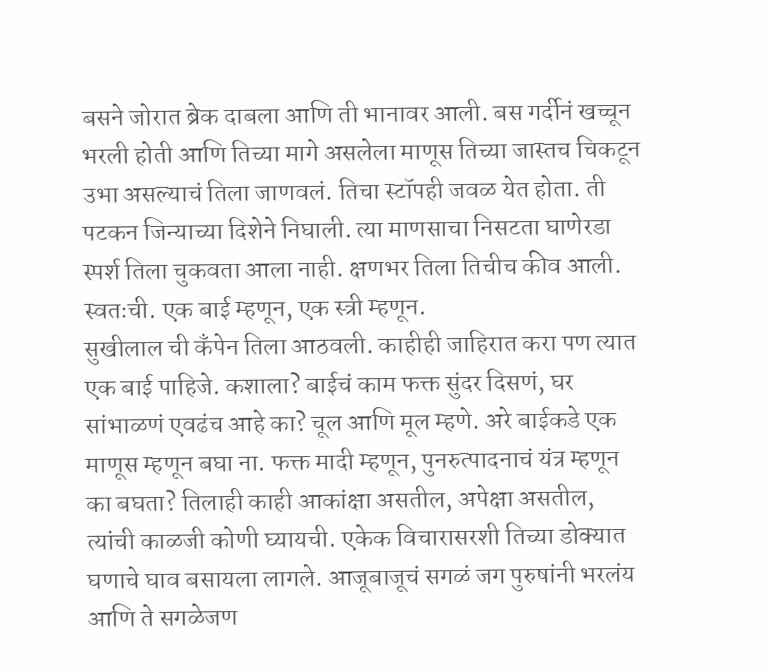बसने जोरात ब्रेक दाबला आणि ती भानावर आली. बस गर्दीनं खच्चून भरली होती आणि तिच्या मागे असलेला माणूस तिच्या जास्तच चिकटून उभा असल्याचं तिला जाणवलं. तिचा स्टॉपही जवळ येत होता. ती पटकन जिन्याच्या दिशेने निघाली. त्या माणसाचा निसटता घाणेरडा स्पर्श तिला चुकवता आला नाही. क्षणभर तिला तिचीच कीव आली. स्वतःची. एक बाई म्हणून, एक स्त्री म्हणून.
सुखीलाल ची कॅंपेन तिला आठवली. काहीही जाहिरात करा पण त्यात एक बाई पाहिजे. कशाला? बाईचं काम फक्त सुंदर दिसणं, घर सांभाळणं एवढंच आहे का? चूल आणि मूल म्हणे. अरे बाईकडे एक माणूस म्हणून बघा ना. फक्त मादी म्हणून, पुनरुत्पादनाचं यंत्र म्हणून का बघता? तिलाही काही आकांक्षा असतील, अपेक्षा असतील, त्यांची काळजी कोणी घ्यायची. एकेक विचारासरशी तिच्या डोक्यात घणाचे घाव बसायला लागले. आजूबाजूचं सगळं जग पुरुषांनी भरलंय आणि ते सगळेजण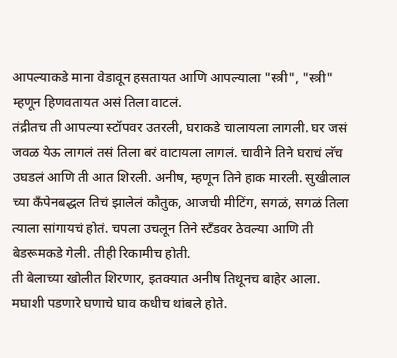आपल्याकडे माना वेडावून हसतायत आणि आपल्याला "स्त्री", "स्त्री" म्हणून हिणवतायत असं तिला वाटलं.
तंद्रीतच ती आपल्या स्टॉपवर उतरली, घराकडे चालायला लागली. घर जसं जवळ येऊ लागलं तसं तिला बरं वाटायला लागलं. चावीने तिने घराचं लॅच उघडलं आणि ती आत शिरली. अनीष, म्हणून तिने हाक मारली. सुखीलाल च्या कॅंपेनबद्धल तिचं झालेलं कौतुक, आजची मीटिंग, सगळं, सगळं तिला त्याला सांगायचं होतं. चपला उचलून तिने स्टँडवर ठेवल्या आणि ती बेडरूमकडे गेली. तीही रिकामीच होती.
ती बेलाच्या खोलीत शिरणार, इतक्यात अनीष तिथूनच बाहेर आला. मघाशी पडणारे घणाचे घाव कधीच थांबले होते.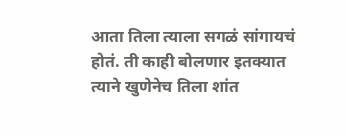आता तिला त्याला सगळं सांगायचं होतं. ती काही बोलणार इतक्यात त्याने खुणेनेच तिला शांत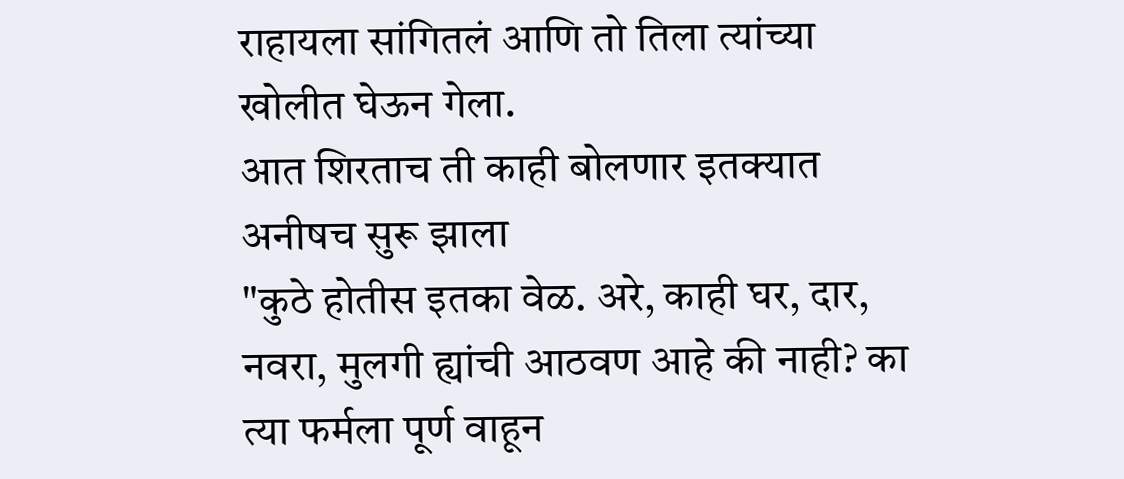राहायला सांगितलं आणि तो तिला त्यांच्या खोलीत घेऊन गेला.
आत शिरताच ती काही बोलणार इतक्यात अनीषच सुरू झाला
"कुठे होतीस इतका वेळ. अरे, काही घर, दार, नवरा, मुलगी ह्यांची आठवण आहे की नाही? का त्या फर्मला पूर्ण वाहून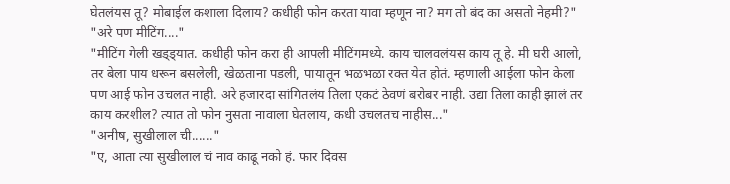घेतलंयस तू? मोबाईल कशाला दिलाय? कधीही फोन करता यावा म्हणून ना? मग तो बंद का असतो नेहमी?"
"अरे पण मीटिंग...."
"मीटिंग गेली खड्ड्यात. कधीही फोन करा ही आपली मीटिंगमध्ये. काय चालवलंयस काय तू हे. मी घरी आलो, तर बेला पाय धरून बसलेली, खेळताना पडली, पायातून भळभळा रक्त येत होतं. म्हणाली आईला फोन केला पण आई फोन उचलत नाही. अरे हजारदा सांगितलंय तिला एकटं ठेवणं बरोबर नाही. उद्या तिला काही झालं तर काय करशील? त्यात तो फोन नुसता नावाला घेतलाय, कधी उचलतच नाहीस..."
"अनीष, सुखीलाल ची......"
"ए, आता त्या सुखीलाल चं नाव काढू नको हं. फार दिवस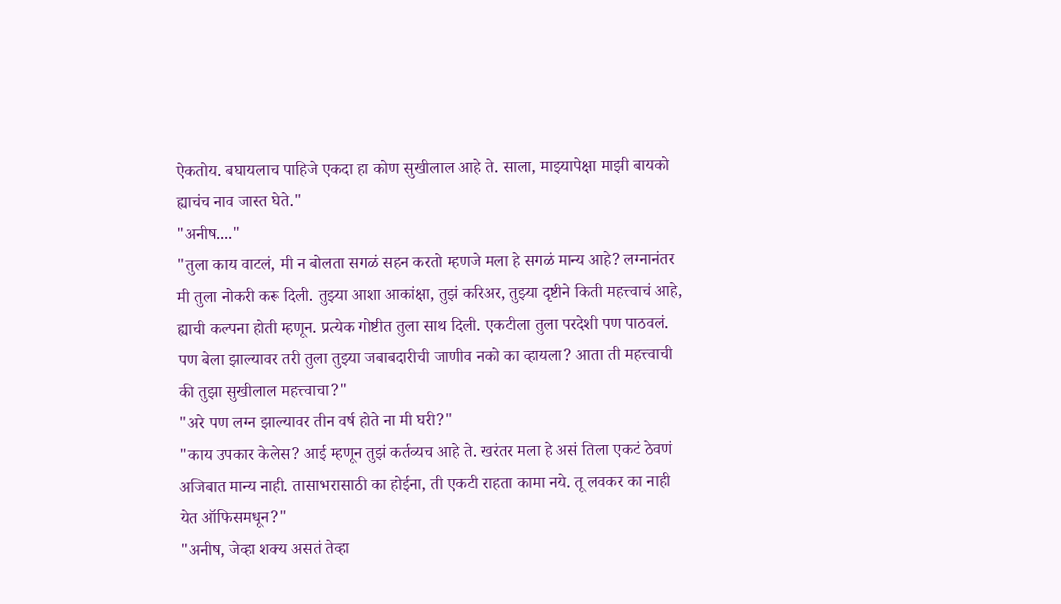ऐकतोय. बघायलाच पाहिजे एकदा हा कोण सुखीलाल आहे ते. साला, माझ्यापेक्षा माझी बायको ह्याचंच नाव जास्त घेते."
"अनीष...."
"तुला काय वाटलं, मी न बोलता सगळं सहन करतो म्हणजे मला हे सगळं मान्य आहे? लग्नानंतर मी तुला नोकरी करू दिली. तुझ्या आशा आकांक्षा, तुझं करिअर, तुझ्या दृष्टीने किती महत्त्वाचं आहे, ह्याची कल्पना होती म्हणून. प्रत्येक गोष्टीत तुला साथ दिली. एकटीला तुला परदेशी पण पाठवलं. पण बेला झाल्यावर तरी तुला तुझ्या जबाबदारीची जाणीव नको का व्हायला? आता ती महत्त्वाची की तुझा सुखीलाल महत्त्वाचा?"
"अरे पण लग्न झाल्यावर तीन वर्ष होते ना मी घरी?"
"काय उपकार केलेस? आई म्हणून तुझं कर्तव्यच आहे ते. खरंतर मला हे असं तिला एकटं ठेवणं अजिबात मान्य नाही. तासाभरासाठी का होईना, ती एकटी राहता कामा नये. तू लवकर का नाही येत ऑफिसमधून?"
"अनीष, जेव्हा शक्य असतं तेव्हा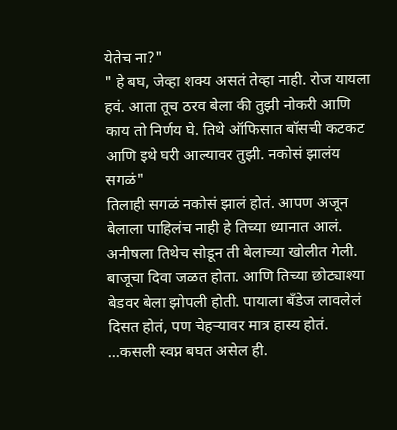येतेच ना?"
" हे बघ, जेव्हा शक्य असतं तेव्हा नाही. रोज यायला हवं. आता तूच ठरव बेला की तुझी नोकरी आणि काय तो निर्णय घे. तिथे ऑफिसात बॉसची कटकट आणि इथे घरी आल्यावर तुझी. नकोसं झालंय सगळं"
तिलाही सगळं नकोसं झालं होतं. आपण अजून बेलाला पाहिलंच नाही हे तिच्या ध्यानात आलं. अनीषला तिथेच सोडून ती बेलाच्या खोलीत गेली. बाजूचा दिवा जळत होता. आणि तिच्या छोट्याश्या बेडवर बेला झोपली होती. पायाला बँडेज लावलेलं दिसत होतं, पण चेहऱ्यावर मात्र हास्य होतं.
...कसली स्वप्न बघत असेल ही.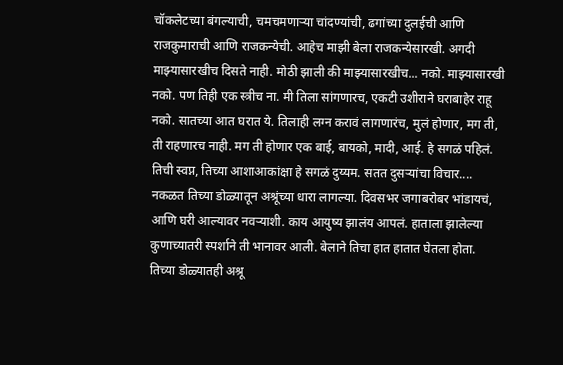चॉकलेटच्या बंगल्याची, चमचमणाऱ्या चांदण्यांची, ढगांच्या दुलईची आणि राजकुमाराची आणि राजकन्येची. आहेच माझी बेला राजकन्येसारखी. अगदी माझ्यासारखीच दिसते नाही. मोठी झाली की माझ्यासारखीच... नको. माझ्यासारखी नको. पण तिही एक स्त्रीच ना. मी तिला सांगणारच, एकटी उशीराने घराबाहेर राहू नको. सातच्या आत घरात ये. तिलाही लग्न करावं लागणारंच, मुलं होणार, मग ती, ती राहणारच नाही. मग ती होणार एक बाई, बायको, मादी, आई. हे सगळं पहिलं. तिची स्वप्न, तिच्या आशाआकांक्षा हे सगळं दुय्यम. सतत दुसऱ्यांचा विचार....
नकळत तिच्या डोळ्यातून अश्रूंच्या धारा लागल्या. दिवसभर जगाबरोबर भांडायचं, आणि घरी आल्यावर नवऱ्याशी. काय आयुष्य झालंय आपलं. हाताला झालेल्या कुणाच्यातरी स्पर्शाने ती भानावर आली. बेलाने तिचा हात हातात घेतला होता. तिच्या डोळ्यातही अश्रू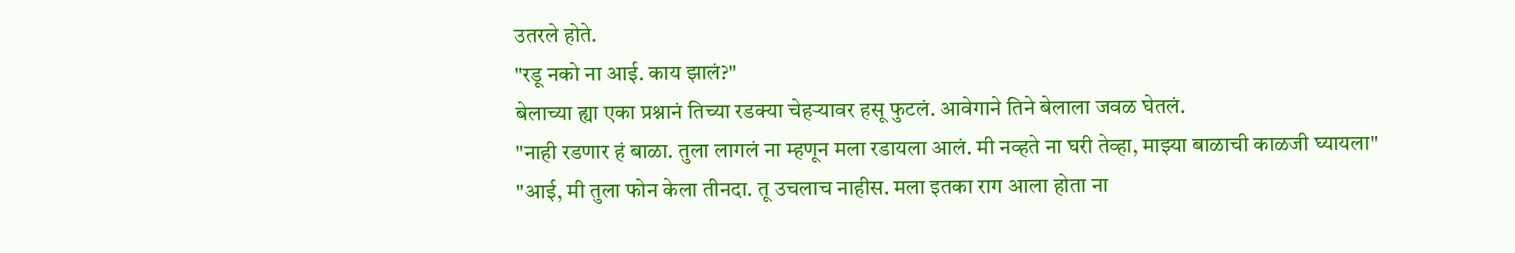उतरले होते.
"रडू नको ना आई. काय झालं?"
बेलाच्या ह्या एका प्रश्नानं तिच्या रडक्या चेहऱ्यावर हसू फुटलं. आवेगाने तिने बेलाला जवळ घेतलं.
"नाही रडणार हं बाळा. तुला लागलं ना म्हणून मला रडायला आलं. मी नव्हते ना घरी तेव्हा, माझ्या बाळाची काळजी घ्यायला"
"आई, मी तुला फोन केला तीनदा. तू उचलाच नाहीस. मला इतका राग आला होता ना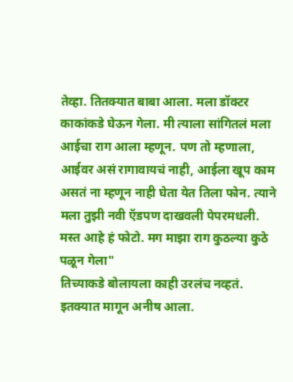तेव्हा. तितक्यात बाबा आला. मला डॉक्टर काकांकडे घेऊन गेला. मी त्याला सांगितलं मला आईचा राग आला म्हणून. पण तो म्हणाला, आईवर असं रागावायचं नाही, आईला खूप काम असतं ना म्हणून नाही घेता येत तिला फोन. त्याने मला तुझी नवी ऍडपण दाखवली पेपरमधली. मस्त आहे हं फोटो. मग माझा राग कुठल्या कुठे पळून गेला"
तिच्याकडे बोलायला काही उरलंच नव्हतं. इतक्यात मागून अनीष आला.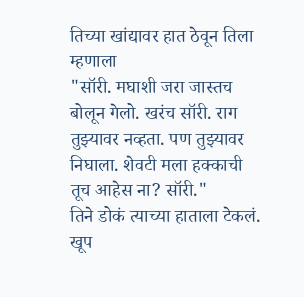तिच्या खांद्यावर हात ठेवून तिला म्हणाला
"सॉरी. मघाशी जरा जास्तच बोलून गेलो. खरंच सॉरी. राग तुझ्यावर नव्हता. पण तुझ्यावर निघाला. शेवटी मला हक्काची तूच आहेस ना? सॉरी."
तिने डोकं त्याच्या हाताला टेकलं. खूप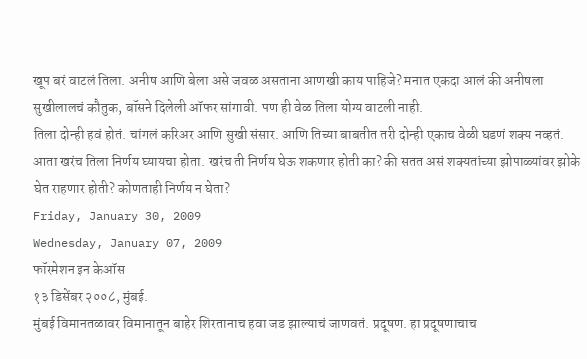खूप बरं वाटलं तिला. अनीष आणि बेला असे जवळ असताना आणखी काय पाहिजे? मनात एकदा आलं की अनीषला सुखीलालचं कौतुक, बॉसने दिलेली ऑफर सांगावी. पण ही वेळ तिला योग्य वाटली नाही.
तिला दोन्ही हवं होतं. चांगलं करिअर आणि सुखी संसार. आणि तिच्या बाबतीत तरी दोन्ही एकाच वेळी घडणं शक्य नव्हतं. आता खरंच तिला निर्णय घ्यायचा होता. खरंच ती निर्णय घेऊ शकणार होती का? की सतत असं शक्यतांच्या झोपाळ्यांवर झोके घेत राहणार होती? कोणताही निर्णय न घेता?
Friday, January 30, 2009
Wednesday, January 07, 2009
फॉरमेशन इन केऑस
१३ डिसेंबर २००८, मुंबई.
मुंबई विमानतळावर विमानातून बाहेर शिरतानाच हवा जड झाल्याचं जाणवतं. प्रदूषण. हा प्रदूषणाचाच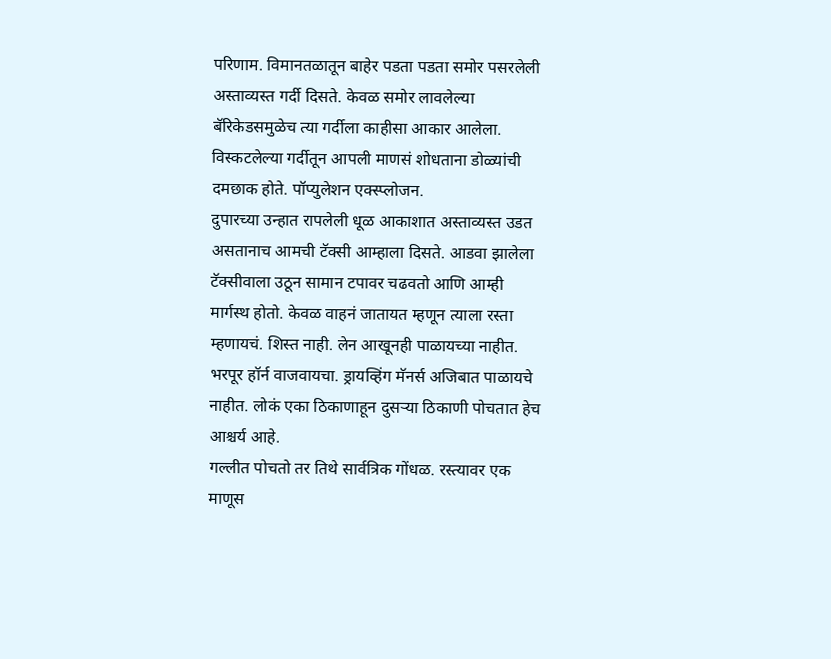परिणाम. विमानतळातून बाहेर पडता पडता समोर पसरलेली अस्ताव्यस्त गर्दी दिसते. केवळ समोर लावलेल्या बॅरिकेडसमुळेच त्या गर्दीला काहीसा आकार आलेला. विस्कटलेल्या गर्दीतून आपली माणसं शोधताना डोळ्यांची दमछाक होते. पॉप्युलेशन एक्स्प्लोजन.
दुपारच्या उन्हात रापलेली धूळ आकाशात अस्ताव्यस्त उडत असतानाच आमची टॅक्सी आम्हाला दिसते. आडवा झालेला टॅक्सीवाला उठून सामान टपावर चढवतो आणि आम्ही मार्गस्थ होतो. केवळ वाहनं जातायत म्हणून त्याला रस्ता म्हणायचं. शिस्त नाही. लेन आखूनही पाळायच्या नाहीत. भरपूर हॉर्न वाजवायचा. ड्रायव्हिंग मॅनर्स अजिबात पाळायचे नाहीत. लोकं एका ठिकाणाहून दुसऱ्या ठिकाणी पोचतात हेच आश्चर्य आहे.
गल्लीत पोचतो तर तिथे सार्वत्रिक गोंधळ. रस्त्यावर एक माणूस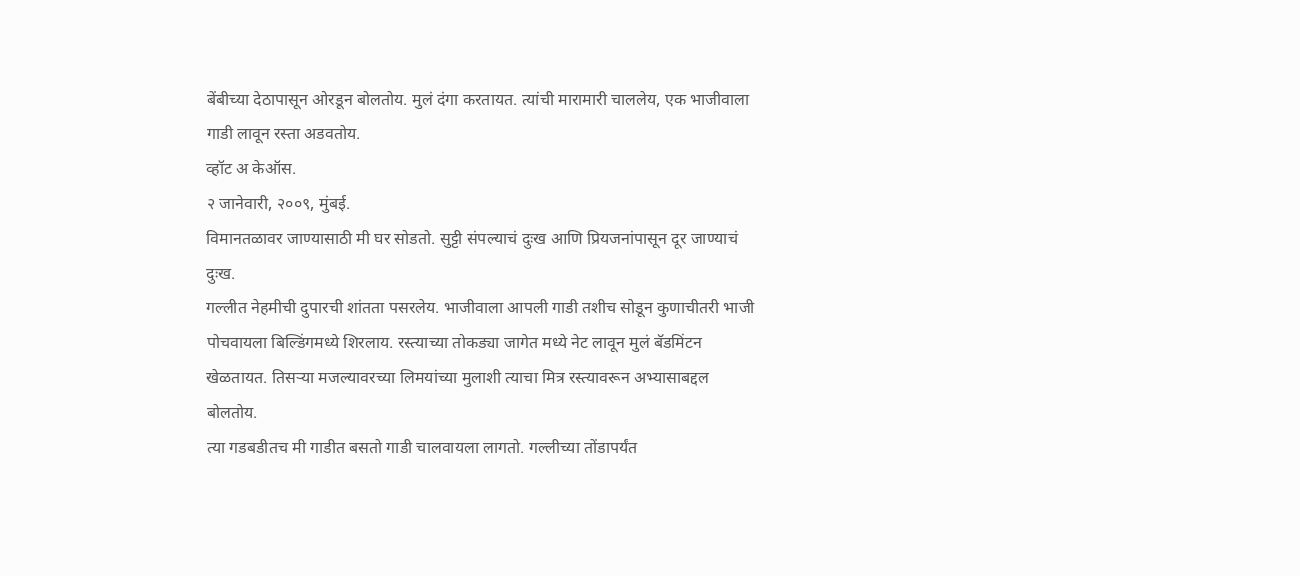बेंबीच्या देठापासून ओरडून बोलतोय. मुलं दंगा करतायत. त्यांची मारामारी चाललेय, एक भाजीवाला गाडी लावून रस्ता अडवतोय.
व्हॉट अ केऑस.
२ जानेवारी, २००९, मुंबई.
विमानतळावर जाण्यासाठी मी घर सोडतो. सुट्टी संपल्याचं दुःख आणि प्रियजनांपासून दूर जाण्याचं दुःख.
गल्लीत नेहमीची दुपारची शांतता पसरलेय. भाजीवाला आपली गाडी तशीच सोडून कुणाचीतरी भाजी पोचवायला बिल्डिंगमध्ये शिरलाय. रस्त्याच्या तोकड्या जागेत मध्ये नेट लावून मुलं बॅडमिंटन खेळतायत. तिसऱ्या मजल्यावरच्या लिमयांच्या मुलाशी त्याचा मित्र रस्त्यावरून अभ्यासाबद्दल बोलतोय.
त्या गडबडीतच मी गाडीत बसतो गाडी चालवायला लागतो. गल्लीच्या तोंडापर्यंत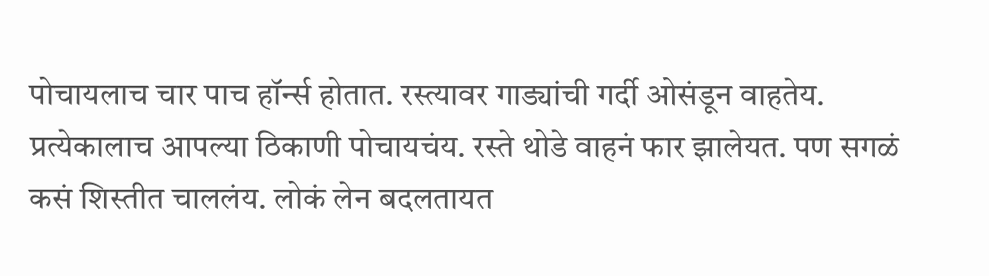पोचायलाच चार पाच हॉर्न्स होतात. रस्त्यावर गाड्यांची गर्दी ओसंडून वाहतेय. प्रत्येकालाच आपल्या ठिकाणी पोचायचंय. रस्ते थोडे वाहनं फार झालेयत. पण सगळं कसं शिस्तीत चाललंय. लोकं लेन बदलतायत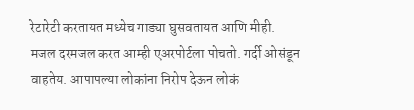रेटारेटी करतायत मध्येच गाड्या घुसवतायत आणि मीही.
मजल दरमजल करत आम्ही एअरपोर्टला पोचतो. गर्दी ओसंडून वाहतेय. आपापल्या लोकांना निरोप देऊन लोकं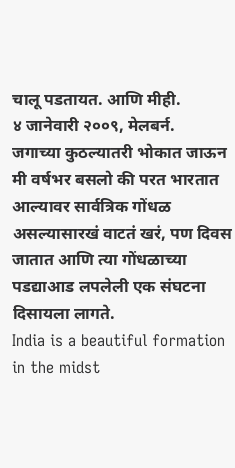चालू पडतायत. आणि मीही.
४ जानेवारी २००९, मेलबर्न.
जगाच्या कुठल्यातरी भोकात जाऊन मी वर्षभर बसलो की परत भारतात आल्यावर सार्वत्रिक गोंधळ असल्यासारखं वाटतं खरं, पण दिवस जातात आणि त्या गोंधळाच्या पडद्याआड लपलेली एक संघटना दिसायला लागते.
India is a beautiful formation in the midst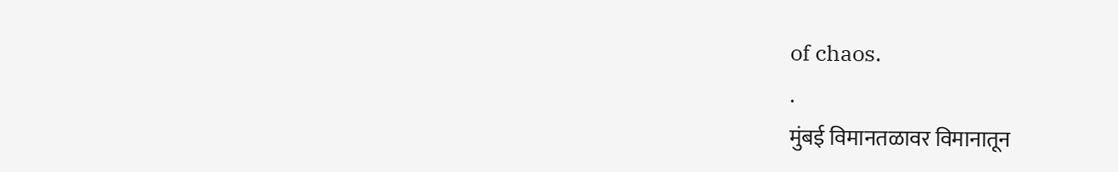of chaos.
.
मुंबई विमानतळावर विमानातून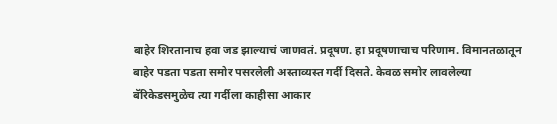बाहेर शिरतानाच हवा जड झाल्याचं जाणवतं. प्रदूषण. हा प्रदूषणाचाच परिणाम. विमानतळातून बाहेर पडता पडता समोर पसरलेली अस्ताव्यस्त गर्दी दिसते. केवळ समोर लावलेल्या बॅरिकेडसमुळेच त्या गर्दीला काहीसा आकार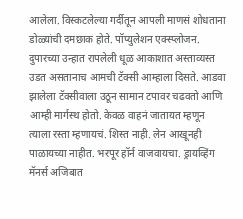आलेला. विस्कटलेल्या गर्दीतून आपली माणसं शोधताना डोळ्यांची दमछाक होते. पॉप्युलेशन एक्स्प्लोजन.
दुपारच्या उन्हात रापलेली धूळ आकाशात अस्ताव्यस्त उडत असतानाच आमची टॅक्सी आम्हाला दिसते. आडवा झालेला टॅक्सीवाला उठून सामान टपावर चढवतो आणि आम्ही मार्गस्थ होतो. केवळ वाहनं जातायत म्हणून त्याला रस्ता म्हणायचं. शिस्त नाही. लेन आखूनही पाळायच्या नाहीत. भरपूर हॉर्न वाजवायचा. ड्रायव्हिंग मॅनर्स अजिबात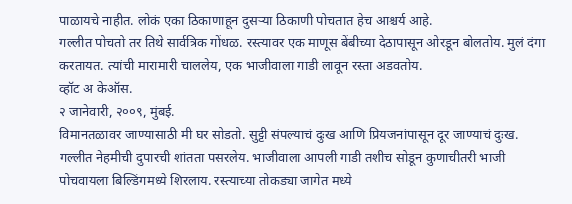पाळायचे नाहीत. लोकं एका ठिकाणाहून दुसऱ्या ठिकाणी पोचतात हेच आश्चर्य आहे.
गल्लीत पोचतो तर तिथे सार्वत्रिक गोंधळ. रस्त्यावर एक माणूस बेंबीच्या देठापासून ओरडून बोलतोय. मुलं दंगा करतायत. त्यांची मारामारी चाललेय, एक भाजीवाला गाडी लावून रस्ता अडवतोय.
व्हॉट अ केऑस.
२ जानेवारी, २००९, मुंबई.
विमानतळावर जाण्यासाठी मी घर सोडतो. सुट्टी संपल्याचं दुःख आणि प्रियजनांपासून दूर जाण्याचं दुःख.
गल्लीत नेहमीची दुपारची शांतता पसरलेय. भाजीवाला आपली गाडी तशीच सोडून कुणाचीतरी भाजी पोचवायला बिल्डिंगमध्ये शिरलाय. रस्त्याच्या तोकड्या जागेत मध्ये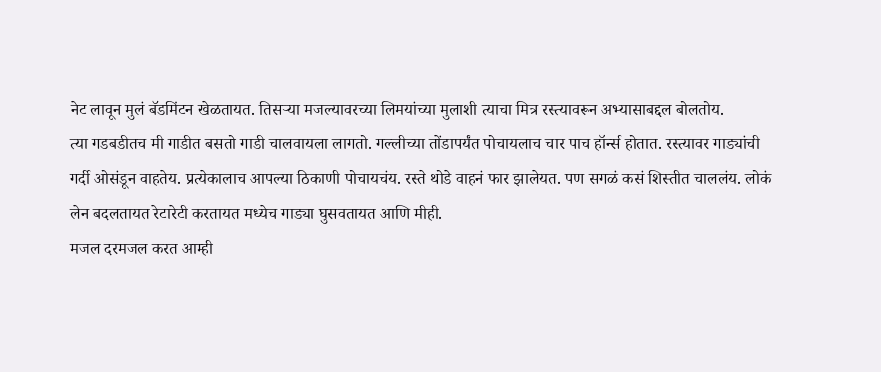नेट लावून मुलं बॅडमिंटन खेळतायत. तिसऱ्या मजल्यावरच्या लिमयांच्या मुलाशी त्याचा मित्र रस्त्यावरून अभ्यासाबद्दल बोलतोय.
त्या गडबडीतच मी गाडीत बसतो गाडी चालवायला लागतो. गल्लीच्या तोंडापर्यंत पोचायलाच चार पाच हॉर्न्स होतात. रस्त्यावर गाड्यांची गर्दी ओसंडून वाहतेय. प्रत्येकालाच आपल्या ठिकाणी पोचायचंय. रस्ते थोडे वाहनं फार झालेयत. पण सगळं कसं शिस्तीत चाललंय. लोकं लेन बदलतायत रेटारेटी करतायत मध्येच गाड्या घुसवतायत आणि मीही.
मजल दरमजल करत आम्ही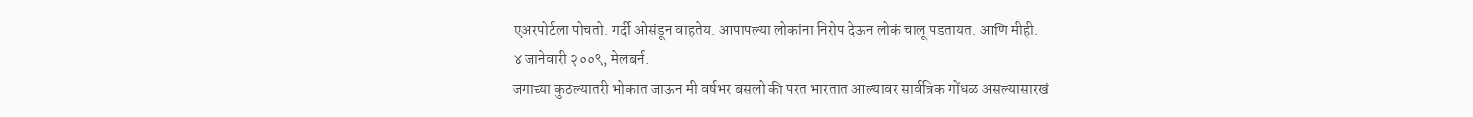एअरपोर्टला पोचतो. गर्दी ओसंडून वाहतेय. आपापल्या लोकांना निरोप देऊन लोकं चालू पडतायत. आणि मीही.
४ जानेवारी २००९, मेलबर्न.
जगाच्या कुठल्यातरी भोकात जाऊन मी वर्षभर बसलो की परत भारतात आल्यावर सार्वत्रिक गोंधळ असल्यासारखं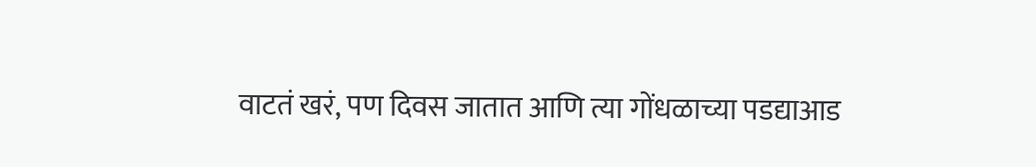वाटतं खरं, पण दिवस जातात आणि त्या गोंधळाच्या पडद्याआड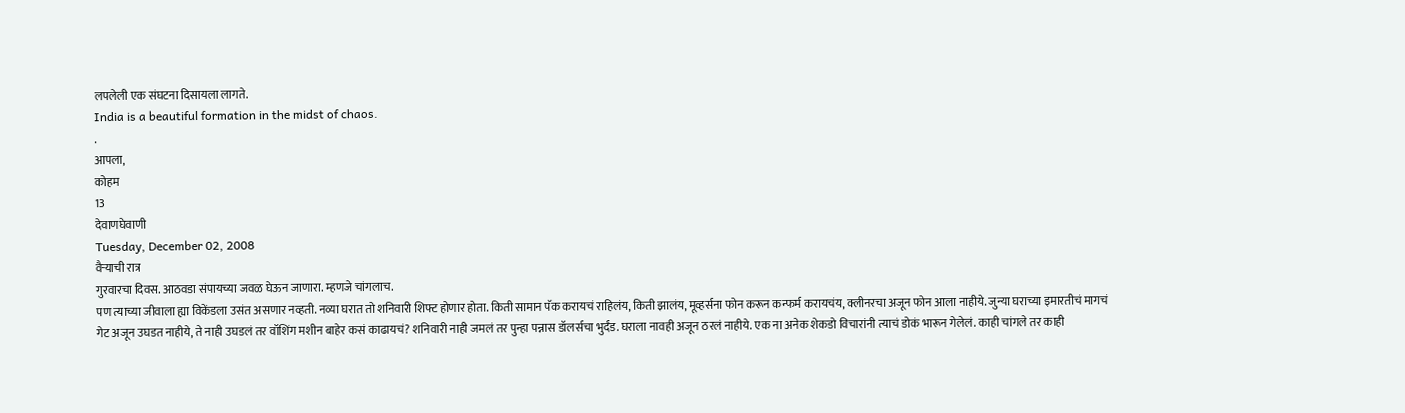लपलेली एक संघटना दिसायला लागते.
India is a beautiful formation in the midst of chaos.
.
आपला,
कोहम
13
देवाणघेवाणी
Tuesday, December 02, 2008
वैऱ्याची रात्र
गुरवारचा दिवस. आठवडा संपायच्या जवळ घेऊन जाणारा. म्हणजे चांगलाच.
पण त्याच्या जीवाला ह्या विकेंडला उसंत असणार नव्हती. नव्या घरात तो शनिवारी शिफ्ट होणार होता. किती सामान पॅक करायचं राहिलंय, किती झालंय, मूव्हर्सना फोन करून कन्फर्म करायचंय, क्लीनरचा अजून फोन आला नाहीये. जुन्या घराच्या इमारतीचं मागचं गेट अजून उघडत नाहीये, ते नाही उघडलं तर वॉशिंग मशीन बाहेर कसं काढायचं? शनिवारी नाही जमलं तर पुन्हा पन्नास डॉलर्सचा भुर्दंड. घराला नावही अजून ठरलं नाहीये. एक ना अनेक शेकडो विचारांनी त्याचं डोकं भारून गेलेलं. काही चांगले तर काही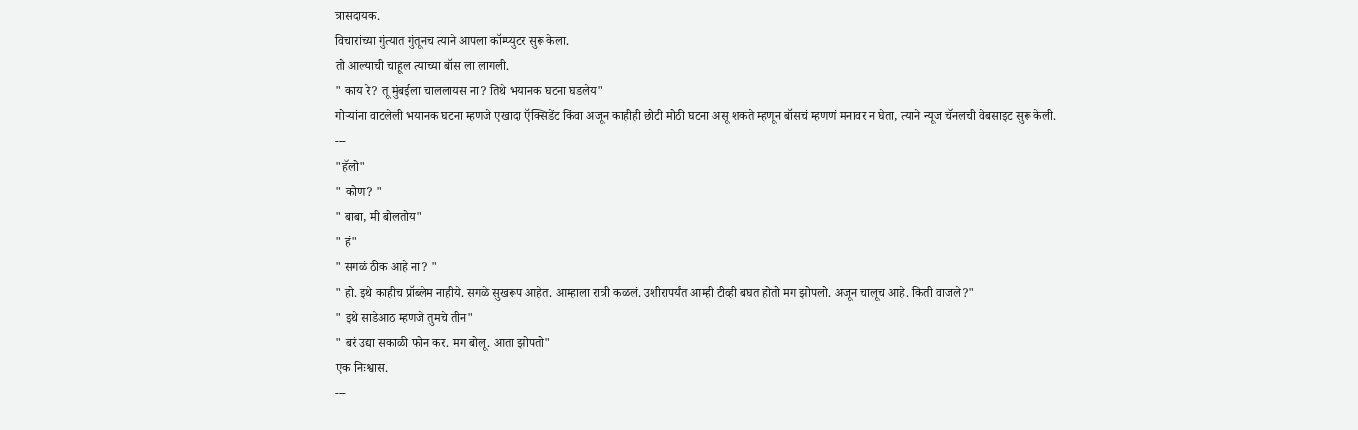त्रासदायक.
विचारांच्या गुंत्यात गुंतूनच त्याने आपला कॉम्प्युटर सुरू केला.
तो आल्याची चाहूल त्याच्या बॉस ला लागली.
" काय रे? तू मुंबईला चाललायस ना? तिथे भयानक घटना घडलेय"
गोऱ्यांना वाटलेली भयानक घटना म्हणजे एखादा ऍक्सिडेंट किंवा अजून काहीही छोटी मोठी घटना असू शकते म्हणून बॉसचं म्हणणं मनावर न घेता, त्याने न्यूज चॅनलची वेबसाइट सुरू केली.
---
"हॅलो"
" कोण? "
" बाबा, मी बोलतोय"
" हं"
" सगळं ठीक आहे ना? "
" हो. इथे काहीच प्रॉब्लेम नाहीये. सगळे सुखरूप आहेत. आम्हाला रात्री कळलं. उशीरापर्यंत आम्ही टीव्ही बघत होतो मग झोपलो. अजून चालूच आहे. किती वाजले?"
" इथे साडेआठ म्हणजे तुमचे तीन"
" बरं उद्या सकाळी फोन कर. मग बोलू. आता झोपतो"
एक निःश्वास.
---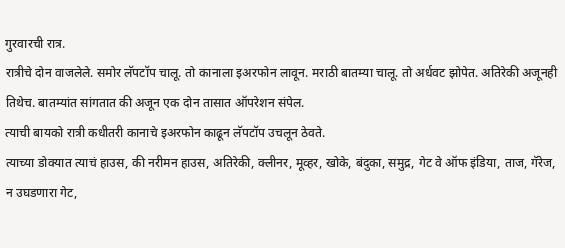गुरवारची रात्र.
रात्रीचे दोन वाजलेले. समोर लॅपटॉप चालू. तो कानाला इअरफोन लावून. मराठी बातम्या चालू. तो अर्धवट झोपेत. अतिरेकी अजूनही तिथेच. बातम्यांत सांगतात की अजून एक दोन तासात ऑपरेशन संपेल.
त्याची बायको रात्री कधीतरी कानाचे इअरफोन काढून लॅपटॉप उचलून ठेवते.
त्याच्या डोक्यात त्याचं हाउस, की नरीमन हाउस, अतिरेकी, क्लीनर, मूव्हर, खोके, बंदुका, समुद्र, गेट वे ऑफ इंडिया, ताज, गॅरेज, न उघडणारा गेट,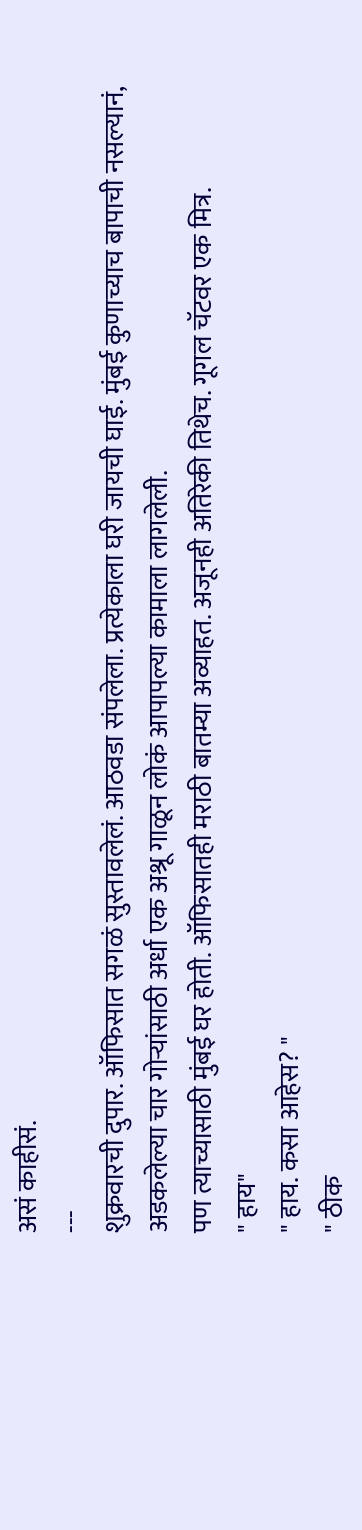असं काहीसं.
---
शुक्रवारची दुपार. ऑफिसात सगळं सुस्तावलेलं. आठवडा संपलेला. प्रत्येकाला घरी जायची घाई. मुंबई कुणाच्याच बापाची नसल्यानं, अडकलेल्या चार गोऱ्यांसाठी अर्धा एक अश्रू गाळून लोकं आपापल्या कामाला लागलेली.
पण त्याच्यासाठी मुंबई घर होती. ऑफिसातही मराठी बातम्या अव्याहत. अजूनही अतिरेकी तिथेच. गूगल चॅटवर एक मित्र.
" हाय"
" हाय. कसा आहेस? "
" ठीक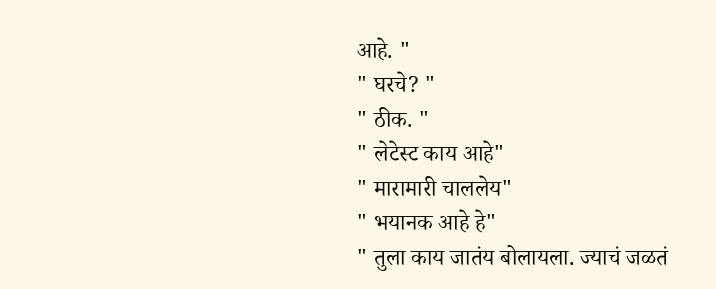आहे. "
" घरचे? "
" ठीक. "
" लेटेस्ट काय आहे"
" मारामारी चाललेय"
" भयानक आहे हे"
" तुला काय जातंय बोलायला. ज्याचं जळतं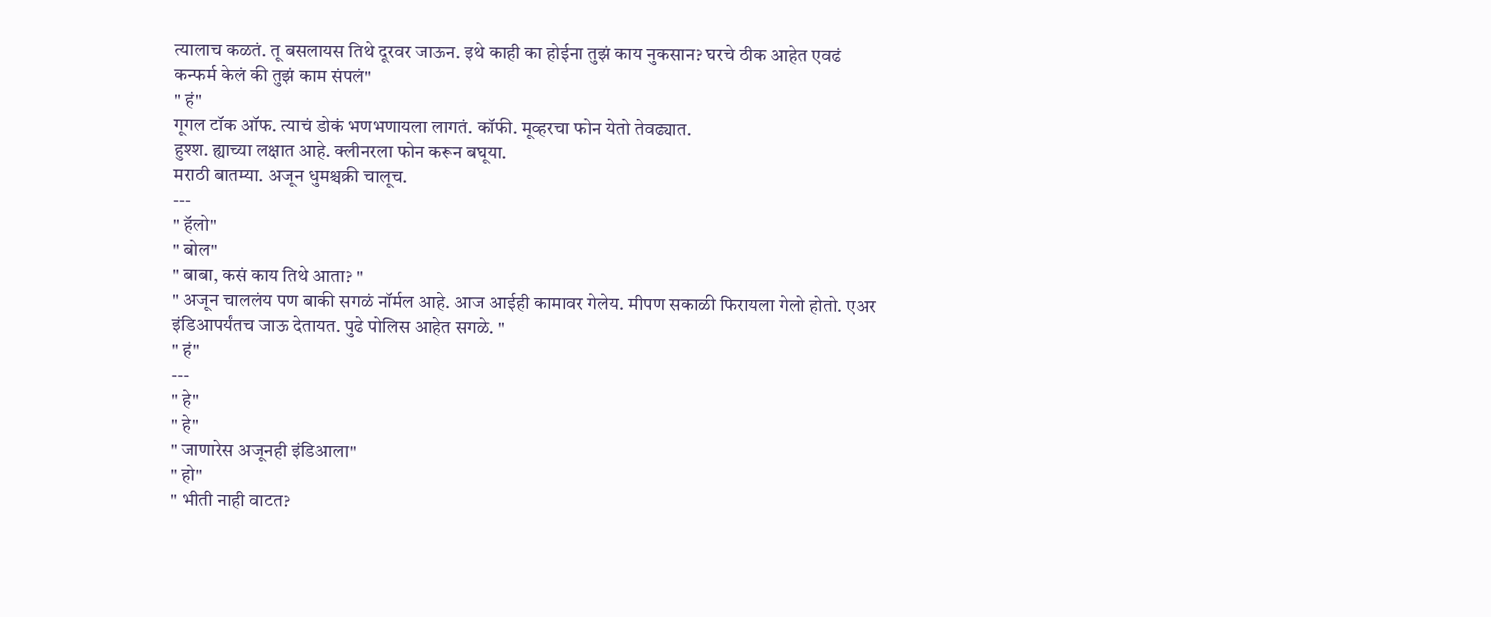त्यालाच कळतं. तू बसलायस तिथे दूरवर जाऊन. इथे काही का होईना तुझं काय नुकसान? घरचे ठीक आहेत एवढं कन्फर्म केलं की तुझं काम संपलं"
" हं"
गूगल टॉक ऑफ. त्याचं डोकं भणभणायला लागतं. कॉफी. मूव्हरचा फोन येतो तेवढ्यात.
हुश्श. ह्याच्या लक्षात आहे. क्लीनरला फोन करून बघूया.
मराठी बातम्या. अजून धुमश्चक्री चालूच.
---
" हॅलो"
" बोल"
" बाबा, कसं काय तिथे आता? "
" अजून चाललंय पण बाकी सगळं नॉर्मल आहे. आज आईही कामावर गेलेय. मीपण सकाळी फिरायला गेलो होतो. एअर इंडिआपर्यंतच जाऊ देतायत. पुढे पोलिस आहेत सगळे. "
" हं"
---
" हे"
" हे"
" जाणारेस अजूनही इंडिआला"
" हो"
" भीती नाही वाटत?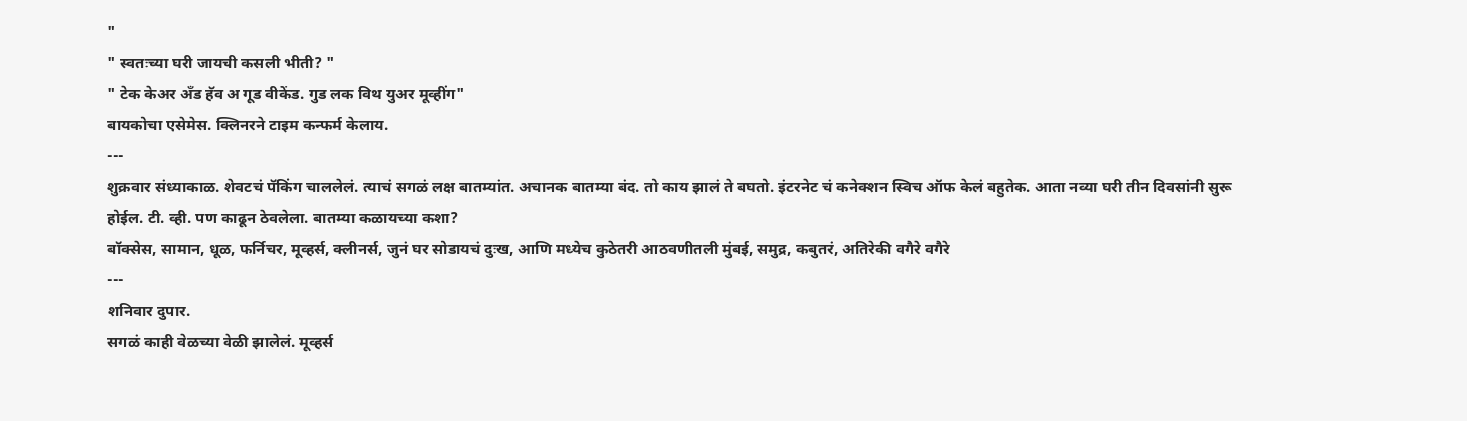"
" स्वतःच्या घरी जायची कसली भीती? "
" टेक केअर अँड हॅव अ गूड वीकेंड. गुड लक विथ युअर मूव्हींग"
बायकोचा एसेमेस. क्लिनरने टाइम कन्फर्म केलाय.
---
शुक्रवार संध्याकाळ. शेवटचं पॅकिंग चाललेलं. त्याचं सगळं लक्ष बातम्यांत. अचानक बातम्या बंद. तो काय झालं ते बघतो. इंटरनेट चं कनेक्शन स्विच ऑफ केलं बहुतेक. आता नव्या घरी तीन दिवसांनी सुरू होईल. टी. व्ही. पण काढून ठेवलेला. बातम्या कळायच्या कशा?
बॉक्सेस, सामान, धूळ, फर्निचर, मूव्हर्स, क्लीनर्स, जुनं घर सोडायचं दुःख, आणि मध्येच कुठेतरी आठवणीतली मुंबई, समुद्र, कबुतरं, अतिरेकी वगैरे वगैरे
---
शनिवार दुपार.
सगळं काही वेळच्या वेळी झालेलं. मूव्हर्स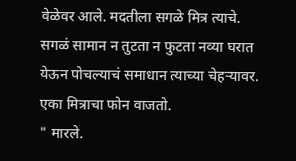वेळेवर आले. मदतीला सगळे मित्र त्याचे. सगळं सामान न तुटता न फुटता नव्या घरात येऊन पोचल्याचं समाधान त्याच्या चेहऱ्यावर.
एका मित्राचा फोन वाजतो.
" मारले.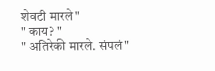शेवटी मारले"
" काय? "
" अतिरेकी मारले. संपलं"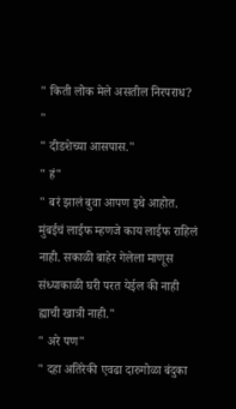" किती लोक मेले असतील निरपराध? "
" दीडशेच्या आसपास."
" हं"
" बरं झालं बुवा आपण इथे आहोत. मुंबईचं लाईफ म्हणजे काय लाईफ राहिलं नाही. सकाळी बाहेर गेलेला माणूस संध्याकाळी घरी परत येईल की नाही ह्याची खात्री नाही."
" अरे पण"
" दहा अतिरेकी एवढा दारुगोळा बंदुका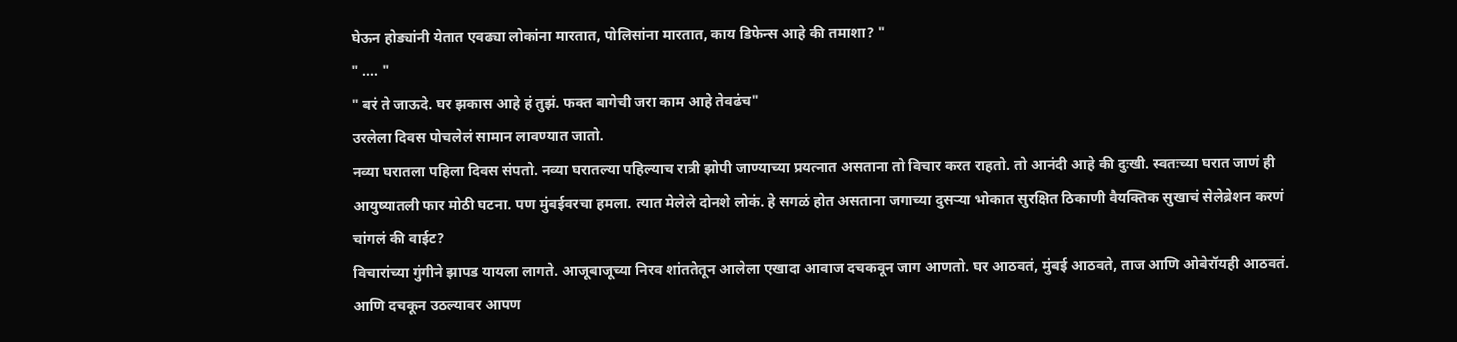घेऊन होड्यांनी येतात एवढ्या लोकांना मारतात, पोलिसांना मारतात, काय डिफेन्स आहे की तमाशा? "
" .... "
" बरं ते जाऊदे. घर झकास आहे हं तुझं. फक्त बागेची जरा काम आहे तेवढंच"
उरलेला दिवस पोचलेलं सामान लावण्यात जातो.
नव्या घरातला पहिला दिवस संपतो. नव्या घरातल्या पहिल्याच रात्री झोपी जाण्याच्या प्रयत्नात असताना तो विचार करत राहतो. तो आनंदी आहे की दुःखी. स्वतःच्या घरात जाणं ही आयुष्यातली फार मोठी घटना. पण मुंबईवरचा हमला. त्यात मेलेले दोनशे लोकं. हे सगळं होत असताना जगाच्या दुसऱ्या भोकात सुरक्षित ठिकाणी वैयक्तिक सुखाचं सेलेब्रेशन करणं चांगलं की वाईट?
विचारांच्या गुंगीने झापड यायला लागते. आजूबाजूच्या निरव शांततेतून आलेला एखादा आवाज दचकवून जाग आणतो. घर आठवतं, मुंबई आठवते, ताज आणि ओबेरॉयही आठवतं. आणि दचकून उठल्यावर आपण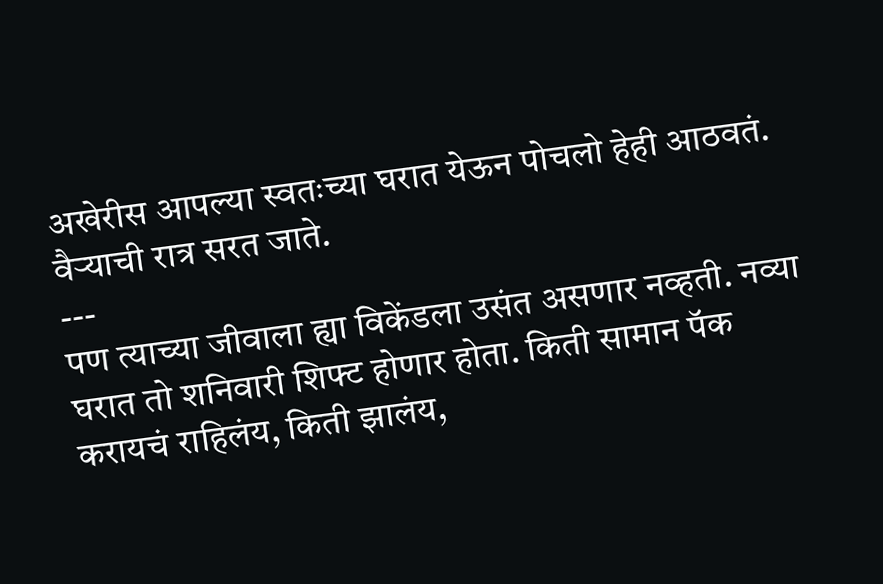अखेरीस आपल्या स्वतःच्या घरात येऊन पोचलो हेही आठवतं.
वैऱ्याची रात्र सरत जाते.
---
पण त्याच्या जीवाला ह्या विकेंडला उसंत असणार नव्हती. नव्या घरात तो शनिवारी शिफ्ट होणार होता. किती सामान पॅक करायचं राहिलंय, किती झालंय,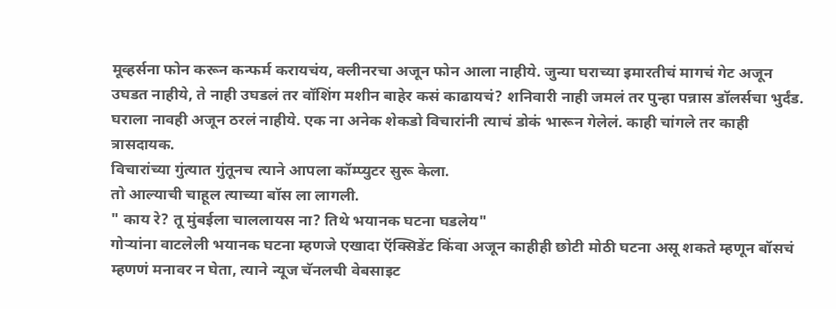मूव्हर्सना फोन करून कन्फर्म करायचंय, क्लीनरचा अजून फोन आला नाहीये. जुन्या घराच्या इमारतीचं मागचं गेट अजून उघडत नाहीये, ते नाही उघडलं तर वॉशिंग मशीन बाहेर कसं काढायचं? शनिवारी नाही जमलं तर पुन्हा पन्नास डॉलर्सचा भुर्दंड. घराला नावही अजून ठरलं नाहीये. एक ना अनेक शेकडो विचारांनी त्याचं डोकं भारून गेलेलं. काही चांगले तर काही त्रासदायक.
विचारांच्या गुंत्यात गुंतूनच त्याने आपला कॉम्प्युटर सुरू केला.
तो आल्याची चाहूल त्याच्या बॉस ला लागली.
" काय रे? तू मुंबईला चाललायस ना? तिथे भयानक घटना घडलेय"
गोऱ्यांना वाटलेली भयानक घटना म्हणजे एखादा ऍक्सिडेंट किंवा अजून काहीही छोटी मोठी घटना असू शकते म्हणून बॉसचं म्हणणं मनावर न घेता, त्याने न्यूज चॅनलची वेबसाइट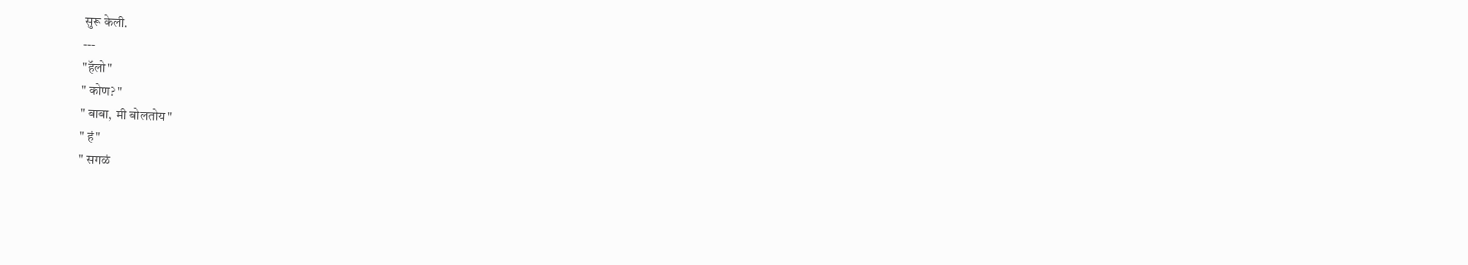सुरू केली.
---
"हॅलो"
" कोण? "
" बाबा, मी बोलतोय"
" हं"
" सगळं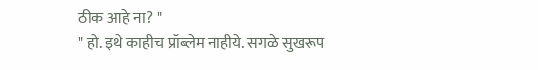ठीक आहे ना? "
" हो. इथे काहीच प्रॉब्लेम नाहीये. सगळे सुखरूप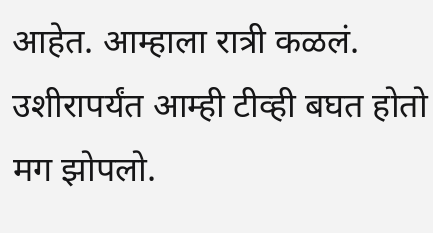आहेत. आम्हाला रात्री कळलं. उशीरापर्यंत आम्ही टीव्ही बघत होतो मग झोपलो.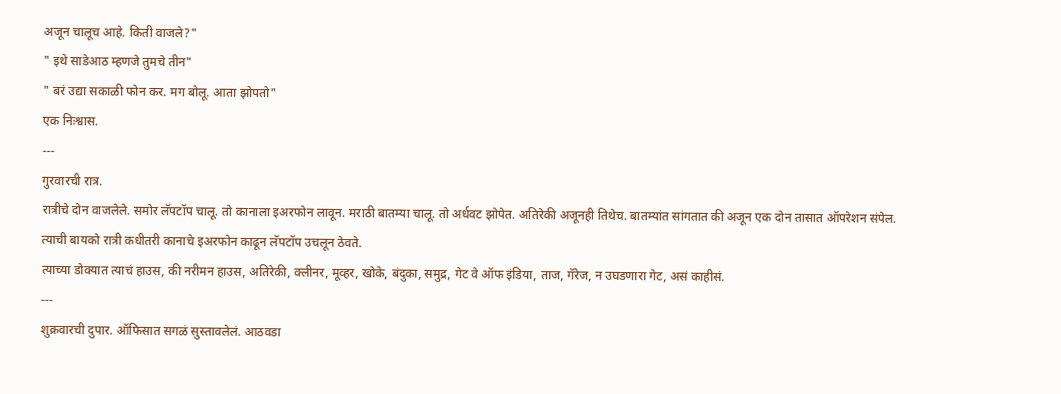अजून चालूच आहे. किती वाजले?"
" इथे साडेआठ म्हणजे तुमचे तीन"
" बरं उद्या सकाळी फोन कर. मग बोलू. आता झोपतो"
एक निःश्वास.
---
गुरवारची रात्र.
रात्रीचे दोन वाजलेले. समोर लॅपटॉप चालू. तो कानाला इअरफोन लावून. मराठी बातम्या चालू. तो अर्धवट झोपेत. अतिरेकी अजूनही तिथेच. बातम्यांत सांगतात की अजून एक दोन तासात ऑपरेशन संपेल.
त्याची बायको रात्री कधीतरी कानाचे इअरफोन काढून लॅपटॉप उचलून ठेवते.
त्याच्या डोक्यात त्याचं हाउस, की नरीमन हाउस, अतिरेकी, क्लीनर, मूव्हर, खोके, बंदुका, समुद्र, गेट वे ऑफ इंडिया, ताज, गॅरेज, न उघडणारा गेट, असं काहीसं.
---
शुक्रवारची दुपार. ऑफिसात सगळं सुस्तावलेलं. आठवडा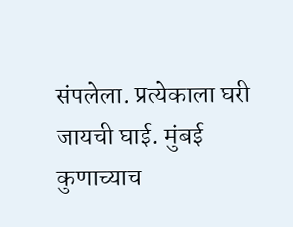संपलेला. प्रत्येकाला घरी जायची घाई. मुंबई कुणाच्याच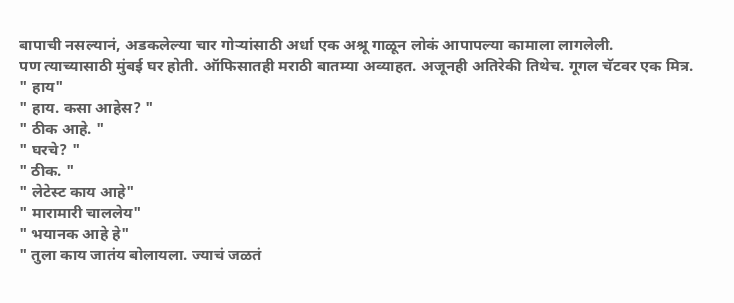बापाची नसल्यानं, अडकलेल्या चार गोऱ्यांसाठी अर्धा एक अश्रू गाळून लोकं आपापल्या कामाला लागलेली.
पण त्याच्यासाठी मुंबई घर होती. ऑफिसातही मराठी बातम्या अव्याहत. अजूनही अतिरेकी तिथेच. गूगल चॅटवर एक मित्र.
" हाय"
" हाय. कसा आहेस? "
" ठीक आहे. "
" घरचे? "
" ठीक. "
" लेटेस्ट काय आहे"
" मारामारी चाललेय"
" भयानक आहे हे"
" तुला काय जातंय बोलायला. ज्याचं जळतं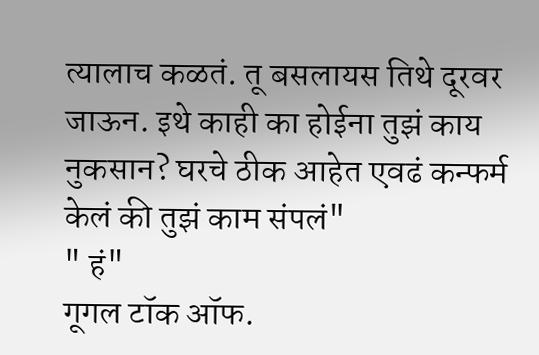त्यालाच कळतं. तू बसलायस तिथे दूरवर जाऊन. इथे काही का होईना तुझं काय नुकसान? घरचे ठीक आहेत एवढं कन्फर्म केलं की तुझं काम संपलं"
" हं"
गूगल टॉक ऑफ.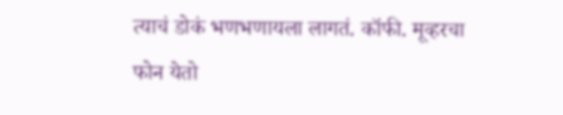त्याचं डोकं भणभणायला लागतं. कॉफी. मूव्हरचा फोन येतो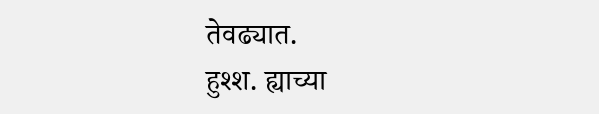तेवढ्यात.
हुश्श. ह्याच्या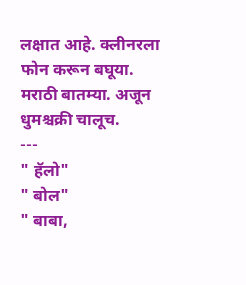लक्षात आहे. क्लीनरला फोन करून बघूया.
मराठी बातम्या. अजून धुमश्चक्री चालूच.
---
" हॅलो"
" बोल"
" बाबा,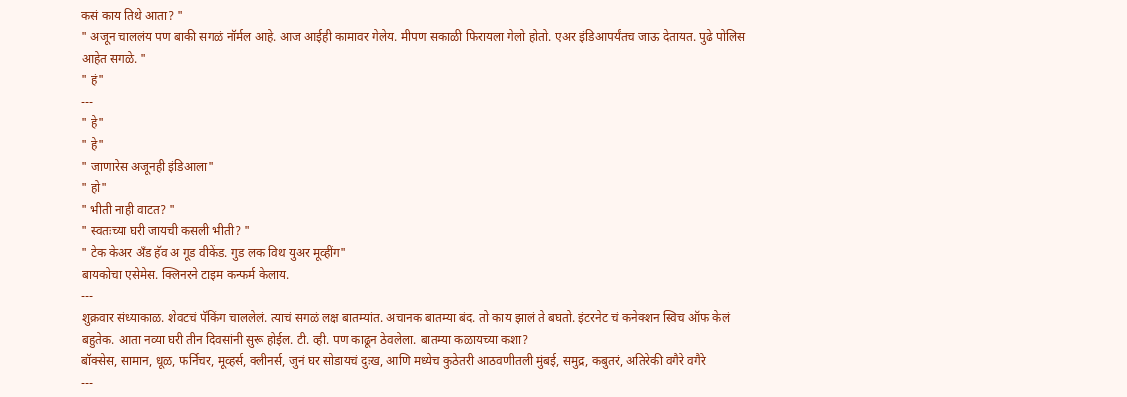कसं काय तिथे आता? "
" अजून चाललंय पण बाकी सगळं नॉर्मल आहे. आज आईही कामावर गेलेय. मीपण सकाळी फिरायला गेलो होतो. एअर इंडिआपर्यंतच जाऊ देतायत. पुढे पोलिस आहेत सगळे. "
" हं"
---
" हे"
" हे"
" जाणारेस अजूनही इंडिआला"
" हो"
" भीती नाही वाटत? "
" स्वतःच्या घरी जायची कसली भीती? "
" टेक केअर अँड हॅव अ गूड वीकेंड. गुड लक विथ युअर मूव्हींग"
बायकोचा एसेमेस. क्लिनरने टाइम कन्फर्म केलाय.
---
शुक्रवार संध्याकाळ. शेवटचं पॅकिंग चाललेलं. त्याचं सगळं लक्ष बातम्यांत. अचानक बातम्या बंद. तो काय झालं ते बघतो. इंटरनेट चं कनेक्शन स्विच ऑफ केलं बहुतेक. आता नव्या घरी तीन दिवसांनी सुरू होईल. टी. व्ही. पण काढून ठेवलेला. बातम्या कळायच्या कशा?
बॉक्सेस, सामान, धूळ, फर्निचर, मूव्हर्स, क्लीनर्स, जुनं घर सोडायचं दुःख, आणि मध्येच कुठेतरी आठवणीतली मुंबई, समुद्र, कबुतरं, अतिरेकी वगैरे वगैरे
---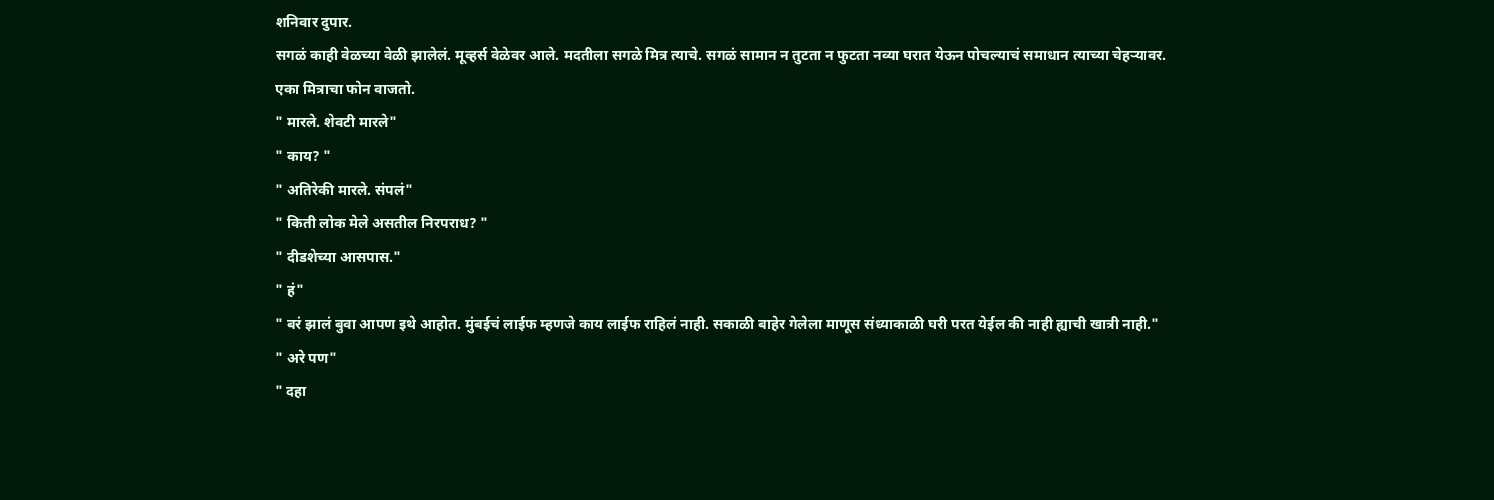शनिवार दुपार.
सगळं काही वेळच्या वेळी झालेलं. मूव्हर्स वेळेवर आले. मदतीला सगळे मित्र त्याचे. सगळं सामान न तुटता न फुटता नव्या घरात येऊन पोचल्याचं समाधान त्याच्या चेहऱ्यावर.
एका मित्राचा फोन वाजतो.
" मारले. शेवटी मारले"
" काय? "
" अतिरेकी मारले. संपलं"
" किती लोक मेले असतील निरपराध? "
" दीडशेच्या आसपास."
" हं"
" बरं झालं बुवा आपण इथे आहोत. मुंबईचं लाईफ म्हणजे काय लाईफ राहिलं नाही. सकाळी बाहेर गेलेला माणूस संध्याकाळी घरी परत येईल की नाही ह्याची खात्री नाही."
" अरे पण"
" दहा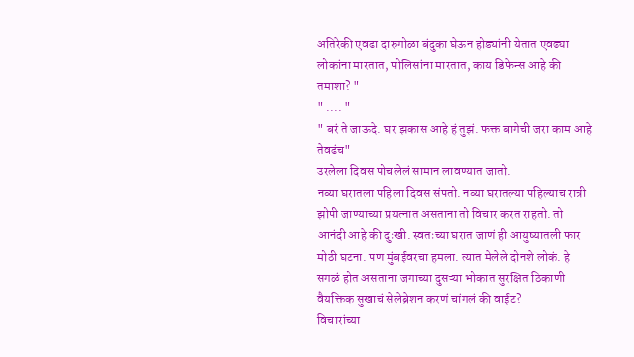अतिरेकी एवढा दारुगोळा बंदुका घेऊन होड्यांनी येतात एवढ्या लोकांना मारतात, पोलिसांना मारतात, काय डिफेन्स आहे की तमाशा? "
" .... "
" बरं ते जाऊदे. घर झकास आहे हं तुझं. फक्त बागेची जरा काम आहे तेवढंच"
उरलेला दिवस पोचलेलं सामान लावण्यात जातो.
नव्या घरातला पहिला दिवस संपतो. नव्या घरातल्या पहिल्याच रात्री झोपी जाण्याच्या प्रयत्नात असताना तो विचार करत राहतो. तो आनंदी आहे की दुःखी. स्वतःच्या घरात जाणं ही आयुष्यातली फार मोठी घटना. पण मुंबईवरचा हमला. त्यात मेलेले दोनशे लोकं. हे सगळं होत असताना जगाच्या दुसऱ्या भोकात सुरक्षित ठिकाणी वैयक्तिक सुखाचं सेलेब्रेशन करणं चांगलं की वाईट?
विचारांच्या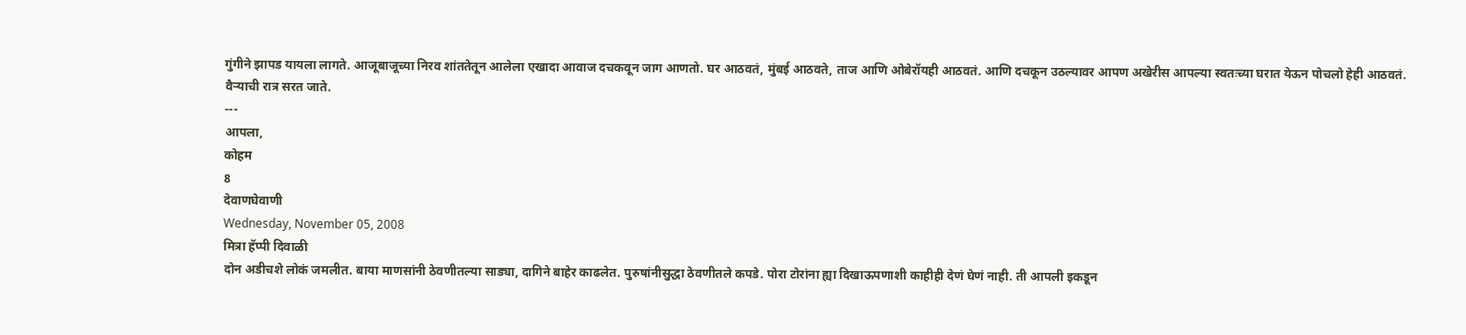गुंगीने झापड यायला लागते. आजूबाजूच्या निरव शांततेतून आलेला एखादा आवाज दचकवून जाग आणतो. घर आठवतं, मुंबई आठवते, ताज आणि ओबेरॉयही आठवतं. आणि दचकून उठल्यावर आपण अखेरीस आपल्या स्वतःच्या घरात येऊन पोचलो हेही आठवतं.
वैऱ्याची रात्र सरत जाते.
---
आपला,
कोहम
8
देवाणघेवाणी
Wednesday, November 05, 2008
मित्रा हॅप्पी दिवाळी
दोन अडीचशे लोकं जमलीत. बाया माणसांनी ठेवणीतल्या साड्या, दागिने बाहेर काढलेत. पुरुषांनीसुद्धा ठेवणीतले कपडे. पोरा टोरांना ह्या दिखाऊपणाशी काहीही देणं घेणं नाही. ती आपली इकडून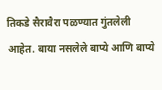तिकडे सैरावैरा पळण्यात गुंतलेली आहेत. बाया नसलेले बाप्ये आणि बाप्ये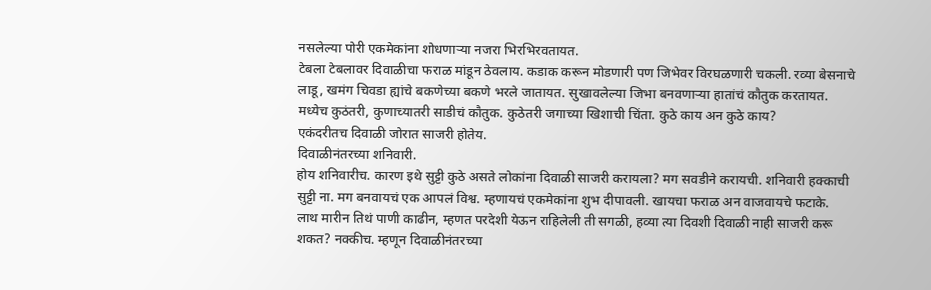नसलेल्या पोरी एकमेकांना शोधणाऱ्या नजरा भिरभिरवतायत.
टेबला टेबलावर दिवाळीचा फराळ मांडून ठेवलाय. कडाक करून मोडणारी पण जिभेवर विरघळणारी चकली. रव्या बेसनाचे लाडू, खमंग चिवडा ह्यांचे बकणेच्या बकणे भरले जातायत. सुखावलेल्या जिभा बनवणाऱ्या हातांचं कौतुक करतायत.
मध्येच कुठंतरी, कुणाच्यातरी साडीचं कौतुक. कुठेतरी जगाच्या खिशाची चिंता. कुठे काय अन कुठे काय?
एकंदरीतच दिवाळी जोरात साजरी होतेय.
दिवाळीनंतरच्या शनिवारी.
होय शनिवारीच. कारण इथे सुट्टी कुठे असते लोकांना दिवाळी साजरी करायला? मग सवडीने करायची. शनिवारी हक्काची सुट्टी ना. मग बनवायचं एक आपलं विश्व. म्हणायचं एकमेकांना शुभ दीपावली. खायचा फराळ अन वाजवायचे फटाके.
लाथ मारीन तिथं पाणी काढीन, म्हणत परदेशी येऊन राहिलेली ती सगळी, हव्या त्या दिवशी दिवाळी नाही साजरी करू शकत? नक्कीच. म्हणून दिवाळीनंतरच्या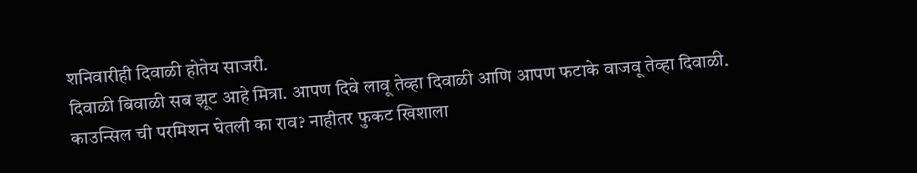शनिवारीही दिवाळी होतेय साजरी.
दिवाळी बिवाळी सब झूट आहे मित्रा. आपण दिवे लावू तेव्हा दिवाळी आणि आपण फटाके वाजवू तेव्हा दिवाळी. काउन्सिल ची परमिशन घेतली का राव? नाहीतर फुकट खिशाला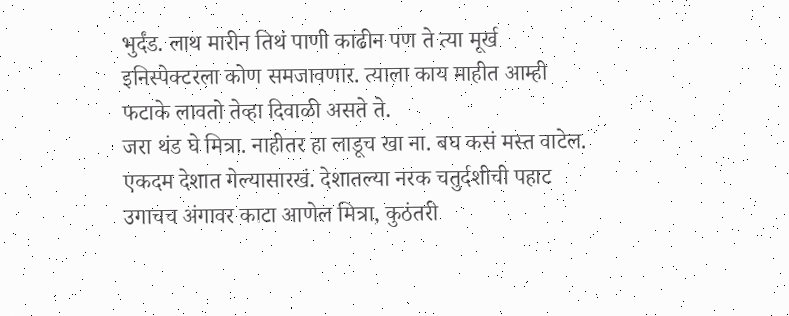भुर्दंड. लाथ मारीन तिथं पाणी काढीन पण ते त्या मूर्ख इनिस्पेक्टरला कोण समजावणार. त्याला काय माहीत आम्ही फटाके लावतो तेव्हा दिवाळी असते ते.
जरा थंड घे मित्रा. नाहीतर हा लाडूच खा ना. बघ कसं मस्त वाटेल. एकदम देशात गेल्यासारखं. देशातल्या नरक चतुर्दशीची पहाट उगाचच अंगावर काटा आणेल मित्रा, कुठंतरी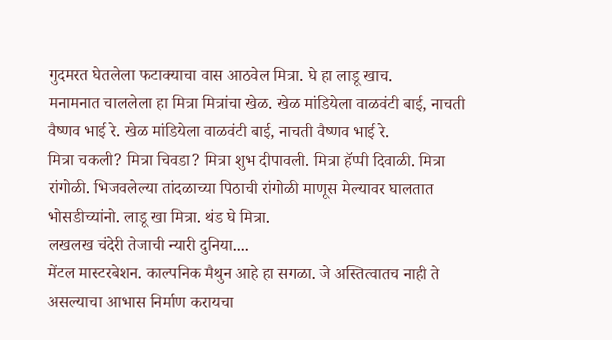गुदमरत घेतलेला फटाक्याचा वास आठवेल मित्रा. घे हा लाडू खाच.
मनामनात चाललेला हा मित्रा मित्रांचा खेळ. खेळ मांडियेला वाळवंटी बाई, नाचती वैष्णव भाई रे. खेळ मांडियेला वाळवंटी बाई, नाचती वैष्णव भाई रे.
मित्रा चकली? मित्रा चिवडा? मित्रा शुभ दीपावली. मित्रा हॅप्पी दिवाळी. मित्रा रांगोळी. भिजवलेल्या तांदळाच्या पिठाची रांगोळी माणूस मेल्यावर घालतात भोसडीच्यांनो. लाडू खा मित्रा. थंड घे मित्रा.
लखलख चंदेरी तेजाची न्यारी दुनिया....
मेंटल मास्टरबेशन. काल्पनिक मैथुन आहे हा सगळा. जे अस्तित्वातच नाही ते असल्याचा आभास निर्माण करायचा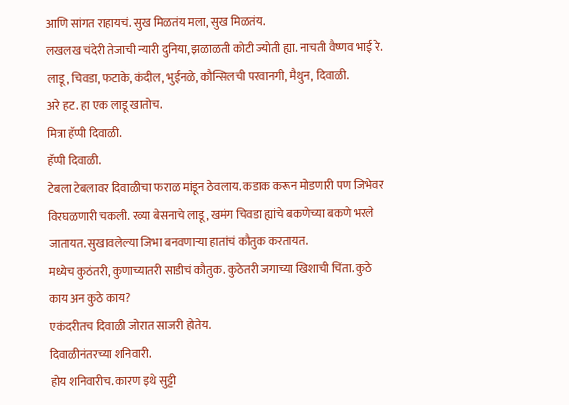आणि सांगत राहायचं. सुख मिळतंय मला, सुख मिळतंय.
लखलख चंदेरी तेजाची न्यारी दुनिया, झळाळती कोटी ज्योती ह्या. नाचती वैष्णव भाई रे. लाडू, चिवडा, फटाके, कंदील, भुईनळे, कौन्सिलची परवानगी, मैथुन, दिवाळी.
अरे हट. हा एक लाडू खातोच.
मित्रा हॅप्पी दिवाळी.
हॅप्पी दिवाळी.
टेबला टेबलावर दिवाळीचा फराळ मांडून ठेवलाय. कडाक करून मोडणारी पण जिभेवर विरघळणारी चकली. रव्या बेसनाचे लाडू, खमंग चिवडा ह्यांचे बकणेच्या बकणे भरले जातायत. सुखावलेल्या जिभा बनवणाऱ्या हातांचं कौतुक करतायत.
मध्येच कुठंतरी, कुणाच्यातरी साडीचं कौतुक. कुठेतरी जगाच्या खिशाची चिंता. कुठे काय अन कुठे काय?
एकंदरीतच दिवाळी जोरात साजरी होतेय.
दिवाळीनंतरच्या शनिवारी.
होय शनिवारीच. कारण इथे सुट्टी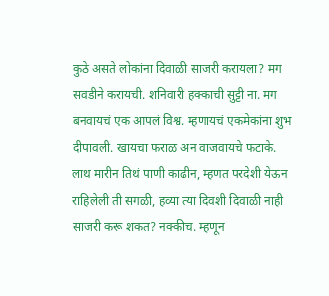कुठे असते लोकांना दिवाळी साजरी करायला? मग सवडीने करायची. शनिवारी हक्काची सुट्टी ना. मग बनवायचं एक आपलं विश्व. म्हणायचं एकमेकांना शुभ दीपावली. खायचा फराळ अन वाजवायचे फटाके.
लाथ मारीन तिथं पाणी काढीन, म्हणत परदेशी येऊन राहिलेली ती सगळी, हव्या त्या दिवशी दिवाळी नाही साजरी करू शकत? नक्कीच. म्हणून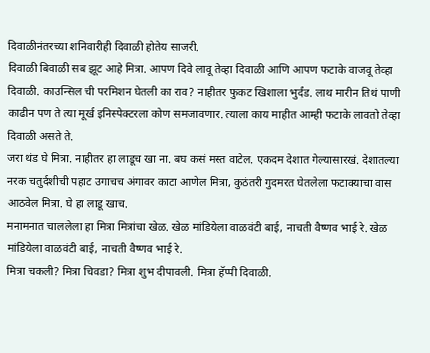दिवाळीनंतरच्या शनिवारीही दिवाळी होतेय साजरी.
दिवाळी बिवाळी सब झूट आहे मित्रा. आपण दिवे लावू तेव्हा दिवाळी आणि आपण फटाके वाजवू तेव्हा दिवाळी. काउन्सिल ची परमिशन घेतली का राव? नाहीतर फुकट खिशाला भुर्दंड. लाथ मारीन तिथं पाणी काढीन पण ते त्या मूर्ख इनिस्पेक्टरला कोण समजावणार. त्याला काय माहीत आम्ही फटाके लावतो तेव्हा दिवाळी असते ते.
जरा थंड घे मित्रा. नाहीतर हा लाडूच खा ना. बघ कसं मस्त वाटेल. एकदम देशात गेल्यासारखं. देशातल्या नरक चतुर्दशीची पहाट उगाचच अंगावर काटा आणेल मित्रा, कुठंतरी गुदमरत घेतलेला फटाक्याचा वास आठवेल मित्रा. घे हा लाडू खाच.
मनामनात चाललेला हा मित्रा मित्रांचा खेळ. खेळ मांडियेला वाळवंटी बाई, नाचती वैष्णव भाई रे. खेळ मांडियेला वाळवंटी बाई, नाचती वैष्णव भाई रे.
मित्रा चकली? मित्रा चिवडा? मित्रा शुभ दीपावली. मित्रा हॅप्पी दिवाळी.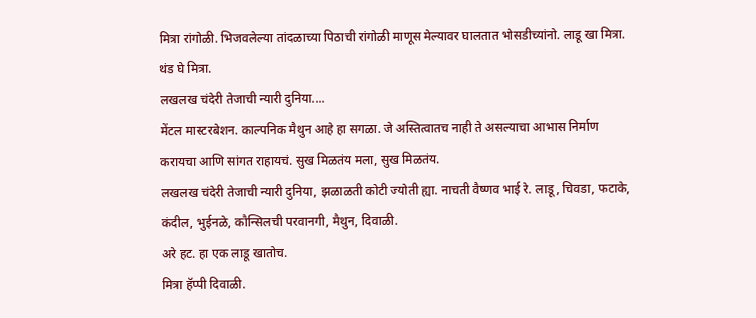मित्रा रांगोळी. भिजवलेल्या तांदळाच्या पिठाची रांगोळी माणूस मेल्यावर घालतात भोसडीच्यांनो. लाडू खा मित्रा. थंड घे मित्रा.
लखलख चंदेरी तेजाची न्यारी दुनिया....
मेंटल मास्टरबेशन. काल्पनिक मैथुन आहे हा सगळा. जे अस्तित्वातच नाही ते असल्याचा आभास निर्माण करायचा आणि सांगत राहायचं. सुख मिळतंय मला, सुख मिळतंय.
लखलख चंदेरी तेजाची न्यारी दुनिया, झळाळती कोटी ज्योती ह्या. नाचती वैष्णव भाई रे. लाडू, चिवडा, फटाके, कंदील, भुईनळे, कौन्सिलची परवानगी, मैथुन, दिवाळी.
अरे हट. हा एक लाडू खातोच.
मित्रा हॅप्पी दिवाळी.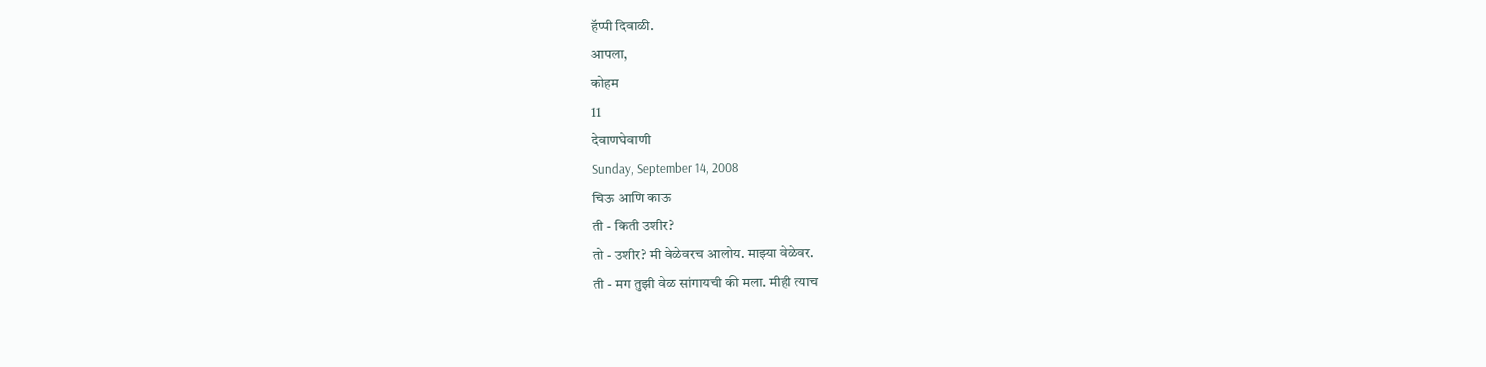हॅप्पी दिवाळी.
आपला,
कोहम
11
देवाणघेवाणी
Sunday, September 14, 2008
चिऊ आणि काऊ
ती - किती उशीर?
तो - उशीर? मी वेळेवरच आलोय. माझ्या वेळेवर.
ती - मग तुझी वेळ सांगायची की मला. मीही त्याच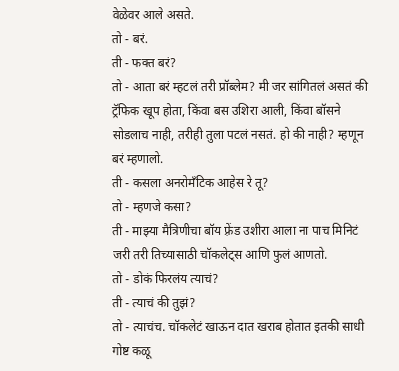वेळेवर आले असते.
तो - बरं.
ती - फक्त बरं?
तो - आता बरं म्हटलं तरी प्रॉब्लेम? मी जर सांगितलं असतं की ट्रॅफिक खूप होता, किंवा बस उशिरा आली, किंवा बॉसने सोडलाच नाही, तरीही तुला पटलं नसतं. हो की नाही? म्हणून बरं म्हणालो.
ती - कसला अनरोमँटिक आहेस रे तू?
तो - म्हणजे कसा?
ती - माझ्या मैत्रिणीचा बॉय फ़्रेंड उशीरा आला ना पाच मिनिटं जरी तरी तिच्यासाठी चॉकलेट्स आणि फुलं आणतो.
तो - डोकं फिरलंय त्याचं?
ती - त्याचं की तुझं?
तो - त्याचंच. चॉकलेटं खाऊन दात खराब होतात इतकी साधी गोष्ट कळू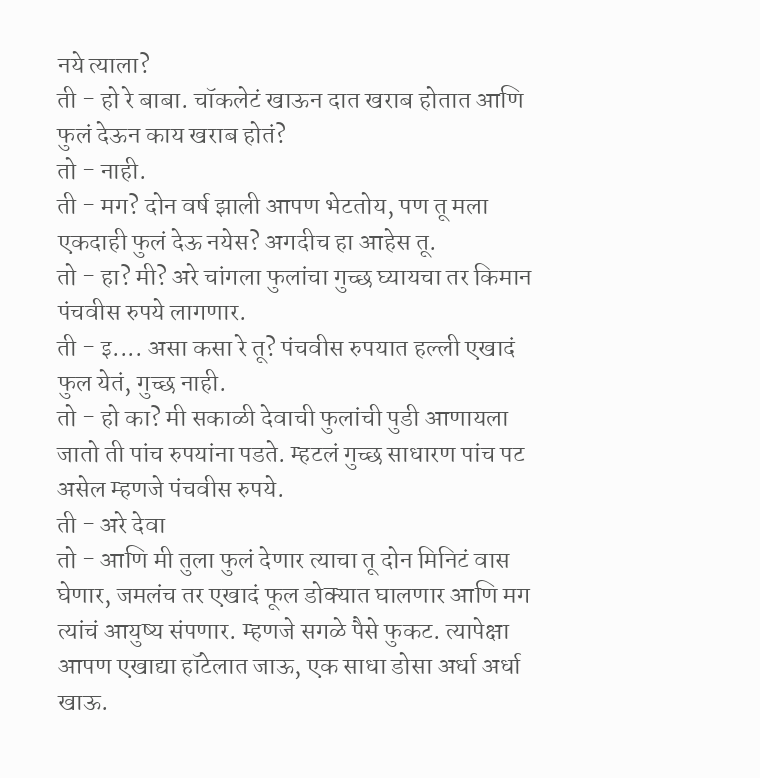नये त्याला?
ती - हो रे बाबा. चॉकलेटं खाऊन दात खराब होतात आणि फुलं देऊन काय खराब होतं?
तो - नाही.
ती - मग? दोन वर्ष झाली आपण भेटतोय, पण तू मला एकदाही फुलं देऊ नयेस? अगदीच हा आहेस तू.
तो - हा? मी? अरे चांगला फुलांचा गुच्छ घ्यायचा तर किमान पंचवीस रुपये लागणार.
ती - इ.... असा कसा रे तू? पंचवीस रुपयात हल्ली एखादं फुल येतं, गुच्छ नाही.
तो - हो का? मी सकाळी देवाची फुलांची पुडी आणायला जातो ती पांच रुपयांना पडते. म्हटलं गुच्छ साधारण पांच पट असेल म्हणजे पंचवीस रुपये.
ती - अरे देवा
तो - आणि मी तुला फुलं देणार त्याचा तू दोन मिनिटं वास घेणार, जमलंच तर एखादं फूल डोक्यात घालणार आणि मग त्यांचं आयुष्य संपणार. म्हणजे सगळे पैसे फुकट. त्यापेक्षा आपण एखाद्या हॉटेलात जाऊ, एक साधा डोसा अर्धा अर्धा खाऊ.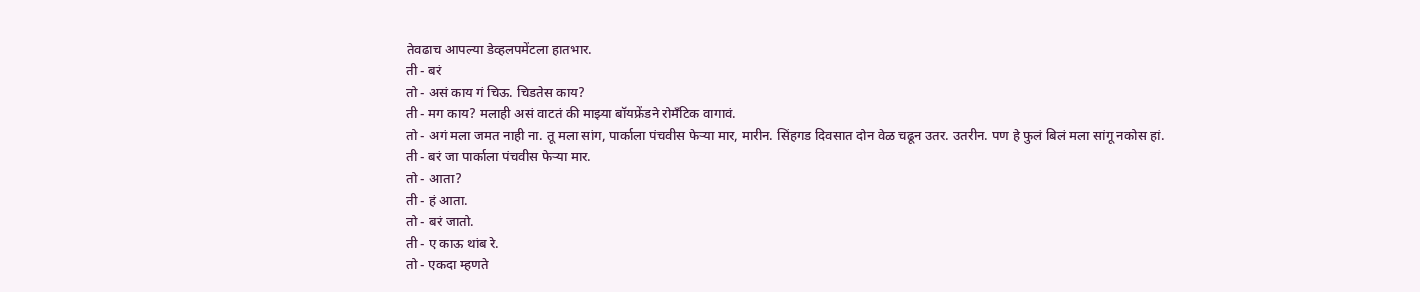तेवढाच आपल्या डेव्हलपमेंटला हातभार.
ती - बरं
तो - असं काय गं चिऊ. चिडतेस काय?
ती - मग काय? मलाही असं वाटतं की माझ्या बॉयफ्रेंडने रोमँटिक वागावं.
तो - अगं मला जमत नाही ना. तू मला सांग, पार्काला पंचवीस फेऱ्या मार, मारीन. सिंहगड दिवसात दोन वेळ चढून उतर. उतरीन. पण हे फुलं बिलं मला सांगू नकोस हां.
ती - बरं जा पार्काला पंचवीस फेऱ्या मार.
तो - आता?
ती - हं आता.
तो - बरं जातो.
ती - ए काऊ थांब रे.
तो - एकदा म्हणते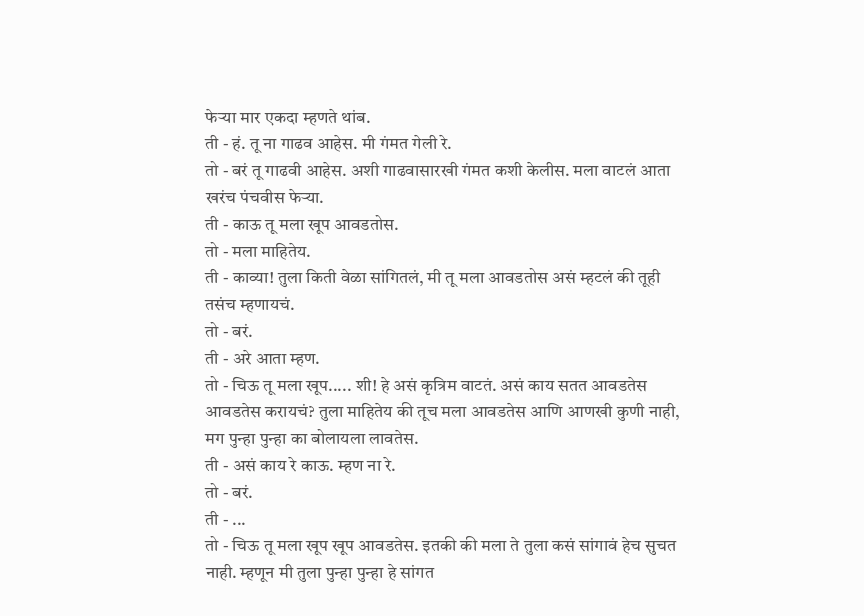फेऱ्या मार एकदा म्हणते थांब.
ती - हं. तू ना गाढव आहेस. मी गंमत गेली रे.
तो - बरं तू गाढवी आहेस. अशी गाढवासारखी गंमत कशी केलीस. मला वाटलं आता खरंच पंचवीस फेऱ्या.
ती - काऊ तू मला खूप आवडतोस.
तो - मला माहितेय.
ती - काव्या! तुला किती वेळा सांगितलं, मी तू मला आवडतोस असं म्हटलं की तूही तसंच म्हणायचं.
तो - बरं.
ती - अरे आता म्हण.
तो - चिऊ तू मला खूप..... शी! हे असं कृत्रिम वाटतं. असं काय सतत आवडतेस आवडतेस करायचं? तुला माहितेय की तूच मला आवडतेस आणि आणखी कुणी नाही, मग पुन्हा पुन्हा का बोलायला लावतेस.
ती - असं काय रे काऊ. म्हण ना रे.
तो - बरं.
ती - ...
तो - चिऊ तू मला खूप खूप आवडतेस. इतकी की मला ते तुला कसं सांगावं हेच सुचत नाही. म्हणून मी तुला पुन्हा पुन्हा हे सांगत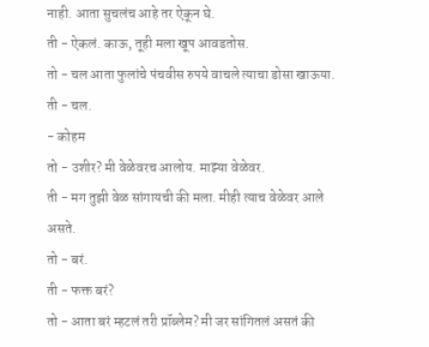नाही. आता सुचलंच आहे तर ऐकून घे.
ती - ऐकलं. काऊ, तूही मला खूप आवडतोस.
तो - चल आता फुलांचे पंचवीस रुपये वाचले त्याचा डोसा खाऊया.
ती - चल.
- कोहम
तो - उशीर? मी वेळेवरच आलोय. माझ्या वेळेवर.
ती - मग तुझी वेळ सांगायची की मला. मीही त्याच वेळेवर आले असते.
तो - बरं.
ती - फक्त बरं?
तो - आता बरं म्हटलं तरी प्रॉब्लेम? मी जर सांगितलं असतं की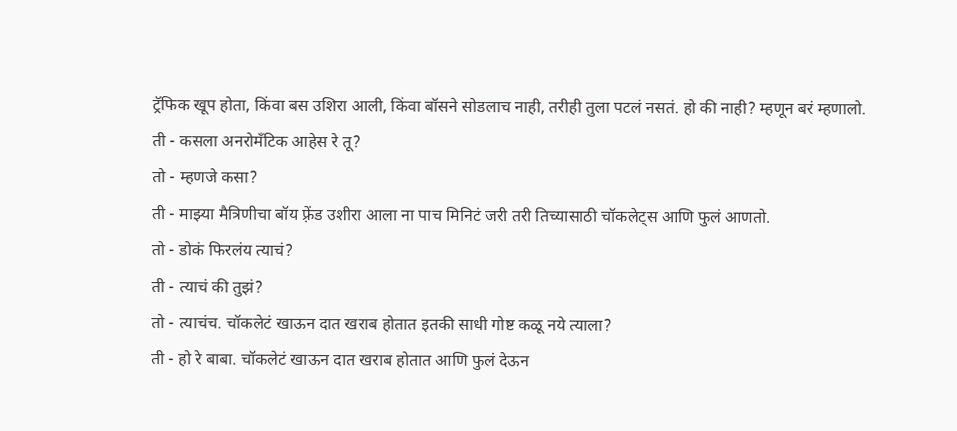ट्रॅफिक खूप होता, किंवा बस उशिरा आली, किंवा बॉसने सोडलाच नाही, तरीही तुला पटलं नसतं. हो की नाही? म्हणून बरं म्हणालो.
ती - कसला अनरोमँटिक आहेस रे तू?
तो - म्हणजे कसा?
ती - माझ्या मैत्रिणीचा बॉय फ़्रेंड उशीरा आला ना पाच मिनिटं जरी तरी तिच्यासाठी चॉकलेट्स आणि फुलं आणतो.
तो - डोकं फिरलंय त्याचं?
ती - त्याचं की तुझं?
तो - त्याचंच. चॉकलेटं खाऊन दात खराब होतात इतकी साधी गोष्ट कळू नये त्याला?
ती - हो रे बाबा. चॉकलेटं खाऊन दात खराब होतात आणि फुलं देऊन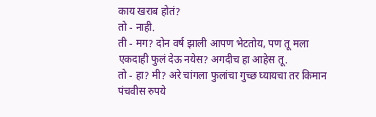काय खराब होतं?
तो - नाही.
ती - मग? दोन वर्ष झाली आपण भेटतोय, पण तू मला एकदाही फुलं देऊ नयेस? अगदीच हा आहेस तू.
तो - हा? मी? अरे चांगला फुलांचा गुच्छ घ्यायचा तर किमान पंचवीस रुपये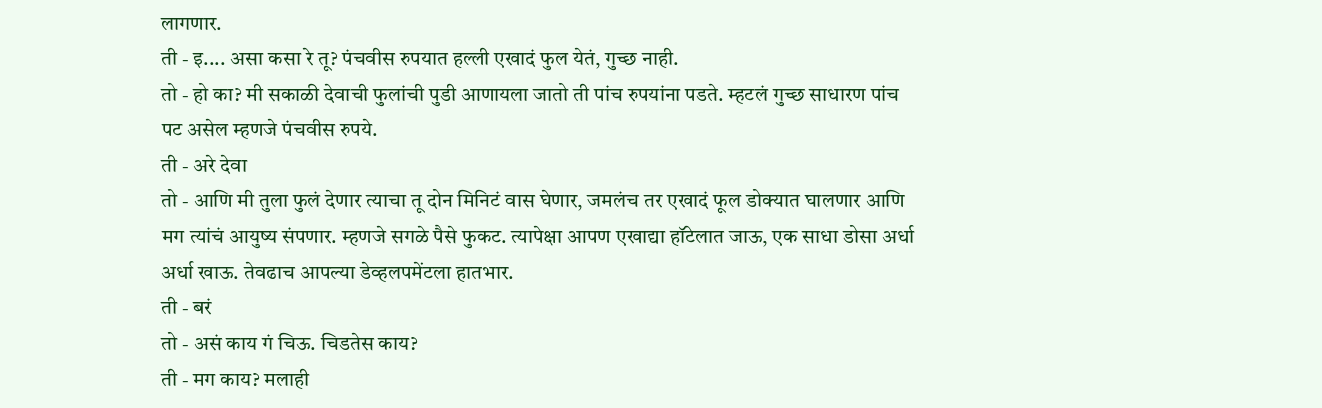लागणार.
ती - इ.... असा कसा रे तू? पंचवीस रुपयात हल्ली एखादं फुल येतं, गुच्छ नाही.
तो - हो का? मी सकाळी देवाची फुलांची पुडी आणायला जातो ती पांच रुपयांना पडते. म्हटलं गुच्छ साधारण पांच पट असेल म्हणजे पंचवीस रुपये.
ती - अरे देवा
तो - आणि मी तुला फुलं देणार त्याचा तू दोन मिनिटं वास घेणार, जमलंच तर एखादं फूल डोक्यात घालणार आणि मग त्यांचं आयुष्य संपणार. म्हणजे सगळे पैसे फुकट. त्यापेक्षा आपण एखाद्या हॉटेलात जाऊ, एक साधा डोसा अर्धा अर्धा खाऊ. तेवढाच आपल्या डेव्हलपमेंटला हातभार.
ती - बरं
तो - असं काय गं चिऊ. चिडतेस काय?
ती - मग काय? मलाही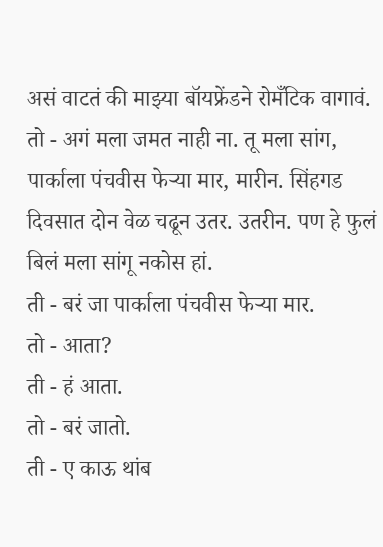असं वाटतं की माझ्या बॉयफ्रेंडने रोमँटिक वागावं.
तो - अगं मला जमत नाही ना. तू मला सांग, पार्काला पंचवीस फेऱ्या मार, मारीन. सिंहगड दिवसात दोन वेळ चढून उतर. उतरीन. पण हे फुलं बिलं मला सांगू नकोस हां.
ती - बरं जा पार्काला पंचवीस फेऱ्या मार.
तो - आता?
ती - हं आता.
तो - बरं जातो.
ती - ए काऊ थांब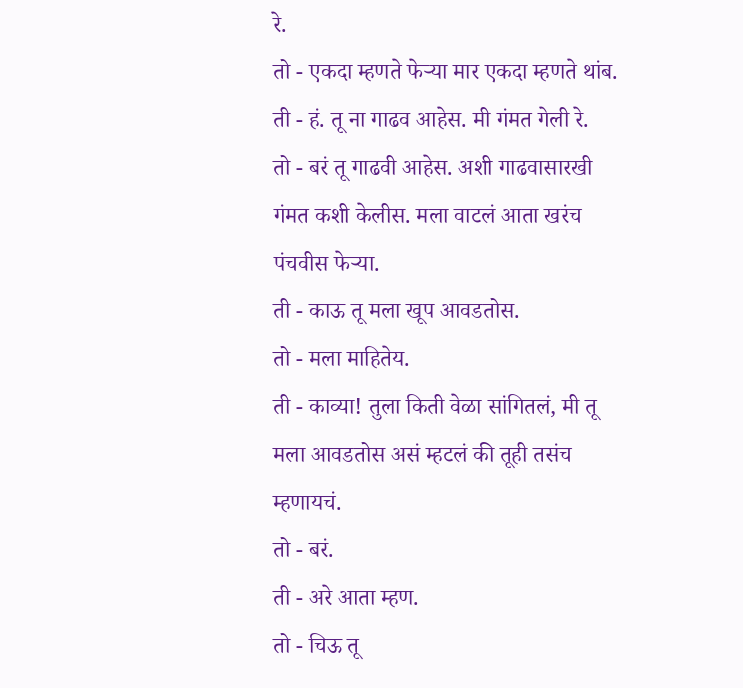रे.
तो - एकदा म्हणते फेऱ्या मार एकदा म्हणते थांब.
ती - हं. तू ना गाढव आहेस. मी गंमत गेली रे.
तो - बरं तू गाढवी आहेस. अशी गाढवासारखी गंमत कशी केलीस. मला वाटलं आता खरंच पंचवीस फेऱ्या.
ती - काऊ तू मला खूप आवडतोस.
तो - मला माहितेय.
ती - काव्या! तुला किती वेळा सांगितलं, मी तू मला आवडतोस असं म्हटलं की तूही तसंच म्हणायचं.
तो - बरं.
ती - अरे आता म्हण.
तो - चिऊ तू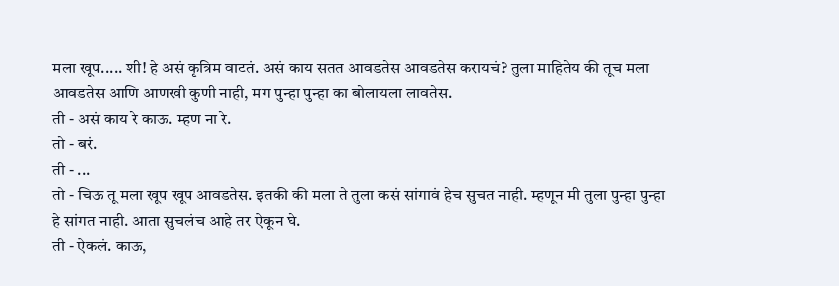मला खूप..... शी! हे असं कृत्रिम वाटतं. असं काय सतत आवडतेस आवडतेस करायचं? तुला माहितेय की तूच मला आवडतेस आणि आणखी कुणी नाही, मग पुन्हा पुन्हा का बोलायला लावतेस.
ती - असं काय रे काऊ. म्हण ना रे.
तो - बरं.
ती - ...
तो - चिऊ तू मला खूप खूप आवडतेस. इतकी की मला ते तुला कसं सांगावं हेच सुचत नाही. म्हणून मी तुला पुन्हा पुन्हा हे सांगत नाही. आता सुचलंच आहे तर ऐकून घे.
ती - ऐकलं. काऊ,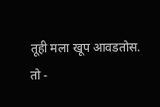तूही मला खूप आवडतोस.
तो -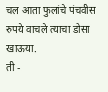चल आता फुलांचे पंचवीस रुपये वाचले त्याचा डोसा खाऊया.
ती -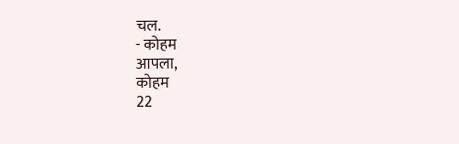चल.
- कोहम
आपला,
कोहम
22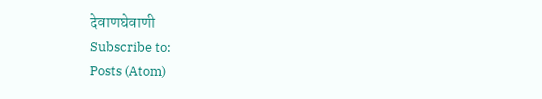देवाणघेवाणी
Subscribe to:
Posts (Atom)